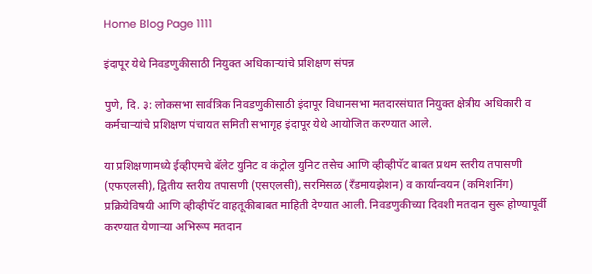Home Blog Page 1111

इंदापूर येथे निवडणुकीसाठी नियुक्त अधिकाऱ्यांचे प्रशिक्षण संपन्न

पुणे, दि. ३: लोकसभा सार्वत्रिक निवडणुकीसाठी इंदापूर विधानसभा मतदारसंघात नियुक्त क्षेत्रीय अधिकारी व कर्मचाऱ्यांचे प्रशिक्षण पंचायत समिती सभागृह इंदापूर येथे आयोजित करण्यात आले.

या प्रशिक्षणामध्ये ईव्हीएमचे बॅलेट युनिट व कंट्रोल युनिट तसेच आणि व्हीव्हीपॅट बाबत प्रथम स्तरीय तपासणी (एफएलसी), द्वितीय स्तरीय तपासणी (एसएलसी), सरमिसळ (रँडमायझेशन) व कार्यान्वयन (कमिशनिंग) प्रक्रियेविषयी आणि व्हीव्हीपॅट वाहतूकीबाबत माहिती देण्यात आली. निवडणुकीच्या दिवशी मतदान सुरू होण्यापूर्वी करण्यात येणाऱ्या अभिरूप मतदान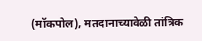(मॉकपोल), मतदानाच्यावेळी तांत्रिक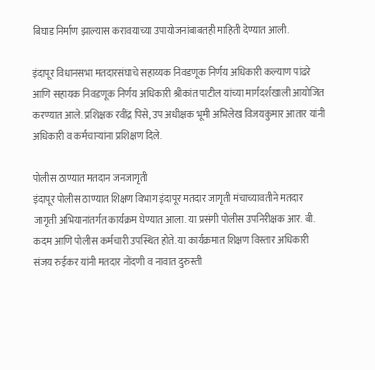बिघाड निर्माण झाल्यास करावयाच्या उपायोजनांबाबतही माहिती देण्यात आली.

इंदापूर विधानसभा मतदारसंघाचे सहाय्यक निवडणूक निर्णय अधिकारी कल्याण पांढरे आणि सहायक निवडणूक निर्णय अधिकारी श्रीकांत पाटील यांच्या मार्गदर्शखाली आयोजित करण्यात आले. प्रशिक्षक रवींद्र पिसे, उप अधीक्षक भूमी अभिलेख विजयकुमार आतार यांनी अधिकारी व कर्मचाऱ्यांना प्रशिक्षण दिले.

पोलीस ठाण्यात मतदान जनजागृती
इंदापूर पोलीस ठाण्यात शिक्षण विभाग इंदापूर मतदार जागृती मंचाच्यावतीने मतदार जागृती अभियानांतर्गत कार्यक्रम घेण्यात आला. या प्रसंगी पोलीस उपनिरीक्षक आर. बी. कदम आणि पोलीस कर्मचारी उपस्थित होते. या कार्यक्रमात शिक्षण विस्तार अधिकारी संजय रुईकर यांनी मतदार नोंदणी व नावात दुरुस्ती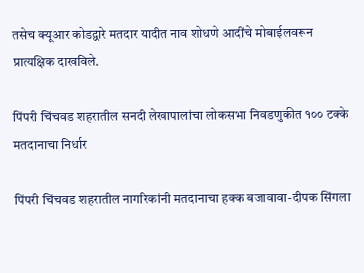तसेच क्यूआर कोडद्वारे मतदार यादीत नाव शोधणे आदींचे मोबाईलवरून प्रात्यक्षिक दाखविले.

पिंपरी चिंचवड शहरातील सनदी लेखापालांचा लोकसभा निवडणुकीत १०० टक्के मतदानाचा निर्धार

पिंपरी चिंचवड शहरातील नागरिकांनी मतदानाचा हक्क बजावावा-दीपक सिंगला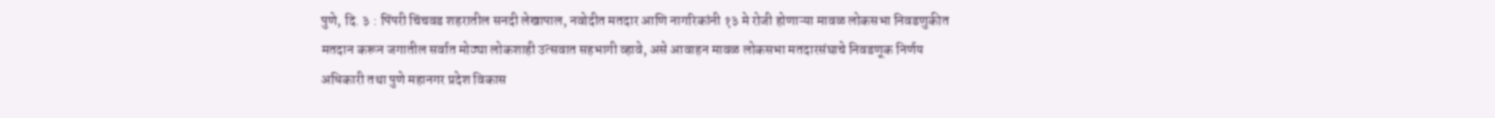पुणे, दि. ३ : पिंपरी चिंचवड शहरातील सनदी लेखापाल, नवोदीत मतदार आणि नागरिकांनी १३ मे रोजी होणाऱ्या मावळ लोकसभा निवडणुकीत मतदान करून जगातील सर्वात मोठ्या लोकशाही उत्सवात सहभागी व्हावे, असे आवाहन मावळ लोकसभा मतदारसंघाचे निवडणूक निर्णय अधिकारी तथा पुणे महानगर प्रदेश विकास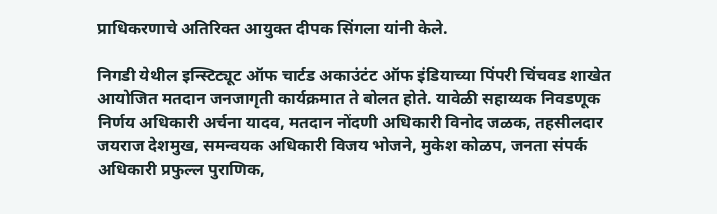प्राधिकरणाचे अतिरिक्त आयुक्त दीपक सिंगला यांनी केले.

निगडी येथील इन्स्टिट्यूट ऑफ चार्टड अकाउंटंट ऑफ इंडियाच्या पिंपरी चिंचवड शाखेत आयोजित मतदान जनजागृती कार्यक्रमात ते बोलत होते. यावेळी सहाय्यक निवडणूक निर्णय अधिकारी अर्चना यादव, मतदान नोंदणी अधिकारी विनोद जळक, तहसीलदार जयराज देशमुख, समन्वयक अधिकारी विजय भोजने, मुकेश कोळप, जनता संपर्क अधिकारी प्रफुल्ल पुराणिक,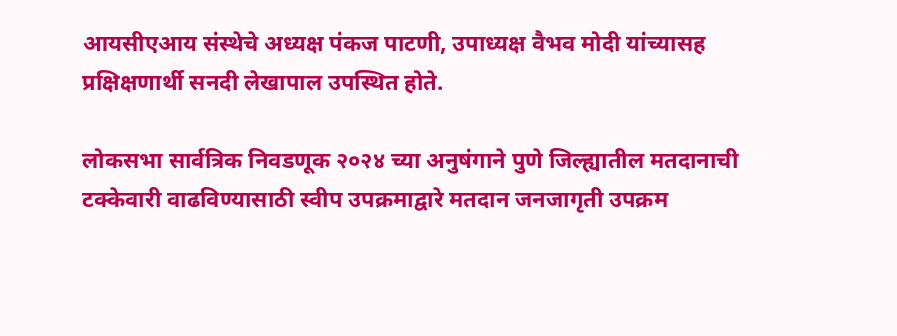आयसीएआय संस्थेचे अध्यक्ष पंकज पाटणी, उपाध्यक्ष वैभव मोदी यांच्यासह प्रक्षिक्षणार्थी सनदी लेखापाल उपस्थित होते.

लोकसभा सार्वत्रिक निवडणूक २०२४ च्या अनुषंगाने पुणे जिल्ह्यातील मतदानाची टक्केवारी वाढविण्यासाठी स्वीप उपक्रमाद्वारे मतदान जनजागृती उपक्रम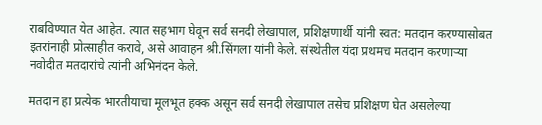राबविण्यात येत आहेत. त्यात सहभाग घेवून सर्व सनदी लेखापाल, प्रशिक्षणार्थी यांनी स्वत: मतदान करण्यासोबत इतरांनाही प्रोत्साहीत करावे, असे आवाहन श्री.सिंगला यांनी केले. संस्थेतील यंदा प्रथमच मतदान करणाऱ्‍या नवोदीत मतदारांचे त्यांनी अभिनंदन केले.

मतदान हा प्रत्येक भारतीयाचा मूलभूत हक्क असून सर्व सनदी लेखापाल तसेच प्रशिक्षण घेत असलेल्या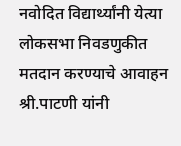नवोदित विद्यार्थ्यांनी येत्या लोकसभा निवडणुकीत मतदान करण्याचे आवाहन श्री.पाटणी यांनी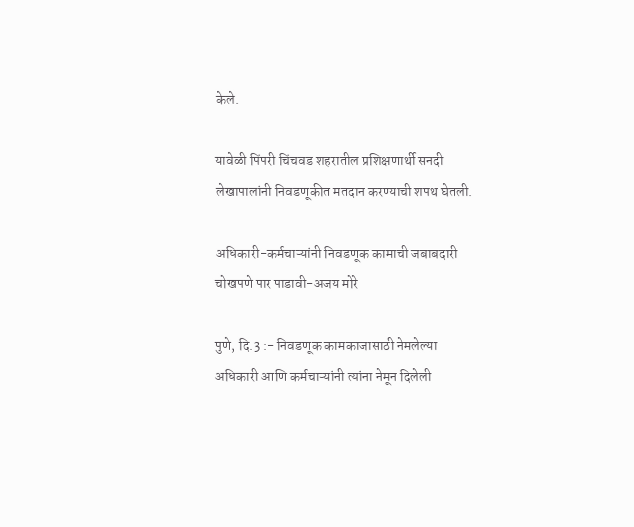केले.

यावेळी पिंपरी चिंचवड शहरातील प्रशिक्षणार्थी सनदी लेखापालांनी निवडणूकीत मतदान करण्याची शपथ घेतली.

अधिकारी-कर्मचाऱ्यांनी निवडणूक कामाची जबाबदारी चोखपणे पार पाडावी-अजय मोरे

पुणे, दि.3 :- निवडणूक कामकाजासाठी नेमलेल्या अधिकारी आणि कर्मचाऱ्यांनी त्यांना नेमून दिलेली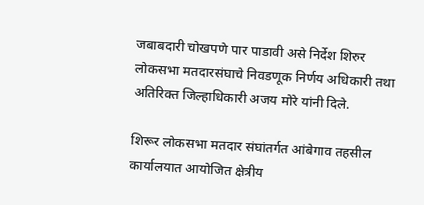जबाबदारी चोखपणे पार पाडावी असे निर्देश शिरुर लोकसभा मतदारसंघाचे निवडणूक निर्णय अधिकारी तथा अतिरिक्त जिल्हाधिकारी अजय मोरे यांनी दिले.

शिरूर लोकसभा मतदार संघांतर्गत आंबेगाव तहसील कार्यालयात आयोजित क्षेत्रीय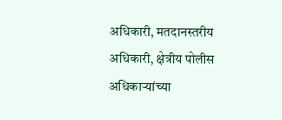अधिकारी, मतदानस्तरीय अधिकारी, क्षेत्रीय पोलीस अधिकाऱ्यांच्या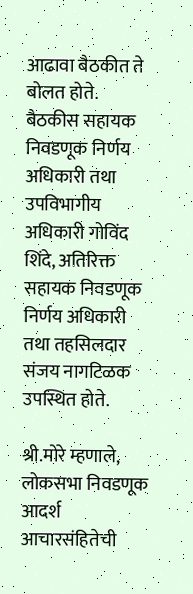आढावा बैठकीत ते बोलत होते. बैठकीस सहायक निवडणूक निर्णय अधिकारी तथा उपविभागीय अधिकारी गोविंद शिंदे, अतिरिक्त सहायक निवडणूक निर्णय अधिकारी तथा तहसिलदार संजय नागटिळक उपस्थित होते.

श्री.मोरे म्हणाले, लोकसभा निवडणूक आदर्श आचारसंहितेची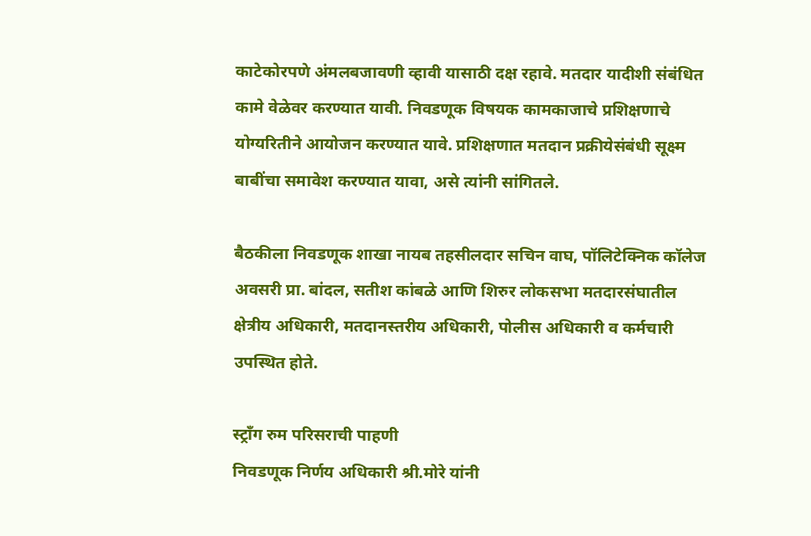काटेकोरपणे अंमलबजावणी व्हावी यासाठी दक्ष रहावे. मतदार यादीशी संबंधित कामे वेळेवर करण्यात यावी. निवडणूक विषयक कामकाजाचे प्रशिक्षणाचे योग्यरितीने आयोजन करण्यात यावे. प्रशिक्षणात मतदान प्रक्रीयेसंबंधी सूक्ष्म बाबींचा समावेश करण्यात यावा, असे त्यांनी सांगितले.

बैठकीला निवडणूक शाखा नायब तहसीलदार सचिन वाघ, पॉलिटेक्निक कॉलेज अवसरी प्रा. बांदल, सतीश कांबळे आणि शिरुर लोकसभा मतदारसंघातील क्षेत्रीय अधिकारी, मतदानस्तरीय अधिकारी, पोलीस अधिकारी व कर्मचारी उपस्थित होते.

स्ट्राँग रुम परिसराची पाहणी
निवडणूक निर्णय अधिकारी श्री.मोरे यांनी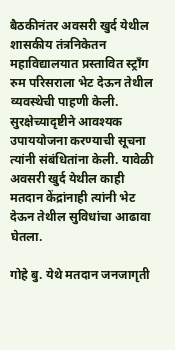बैठकीनंतर अवसरी खुर्द येथील शासकीय तंत्रनिकेतन महाविद्यालयात प्रस्तावित स्ट्राँग रुम परिसराला भेट देऊन तेथील व्यवस्थेची पाहणी केली. सुरक्षेच्यादृष्टीने आवश्यक उपाययोजना करण्याची सूचना त्यांनी संबंधितांना केली. यावेळी अवसरी खुर्द येथील काही मतदान केंद्रांनाही त्यांनी भेट देऊन तेथील सुविधांचा आढावा घेतला.

गोहे बु. येथे मतदान जनजागृती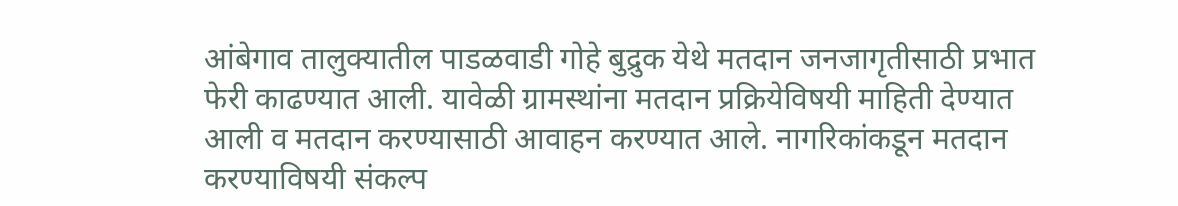आंबेगाव तालुक्यातील पाडळवाडी गोहे बुद्रुक येथे मतदान जनजागृतीसाठी प्रभात फेरी काढण्यात आली. यावेळी ग्रामस्थांना मतदान प्रक्रियेविषयी माहिती देण्यात आली व मतदान करण्यासाठी आवाहन करण्यात आले. नागरिकांकडून मतदान करण्याविषयी संकल्प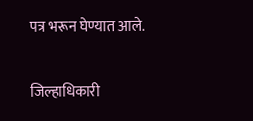पत्र भरून घेण्यात आले.

जिल्हाधिकारी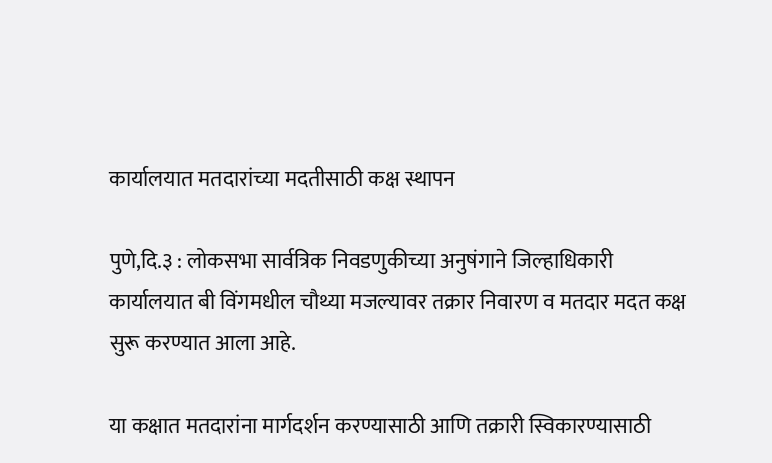कार्यालयात मतदारांच्या मदतीसाठी कक्ष स्थापन

पुणे,दि.३ : लोकसभा सार्वत्रिक निवडणुकीच्या अनुषंगाने जिल्हाधिकारी कार्यालयात बी विंगमधील चौथ्या मजल्यावर तक्रार निवारण व मतदार मदत कक्ष सुरू करण्यात आला आहे.

या कक्षात मतदारांना मार्गदर्शन करण्यासाठी आणि तक्रारी स्विकारण्यासाठी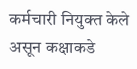कर्मचारी नियुक्त केले असून कक्षाकडे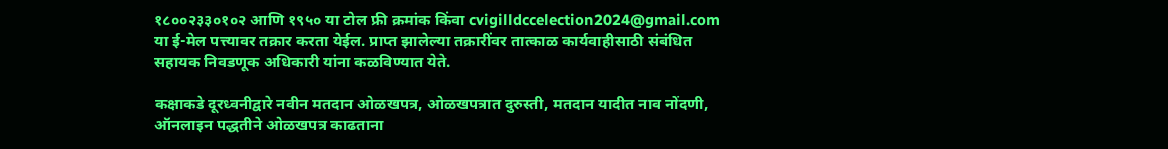१८००२३३०१०२ आणि १९५० या टोल फ्री क्रमांक किंवा cvigilldccelection2024@gmail.com या ई-मेल पत्त्यावर तक्रार करता येईल. प्राप्त झालेल्या तक्रारींवर तात्काळ कार्यवाहीसाठी संबंधित सहायक निवडणूक अधिकारी यांना कळविण्यात येते.

कक्षाकडे दूरध्वनीद्वारे नवीन मतदान ओळखपत्र, ओळखपत्रात दुरुस्ती, मतदान यादीत नाव नोंदणी, ऑनलाइन पद्धतीने ओळखपत्र काढताना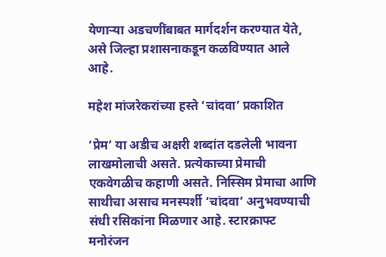येणाऱ्या अडचणींबाबत मार्गदर्शन करण्यात येते, असे जिल्हा प्रशासनाकडून कळविण्यात आले आहे.

महेश मांजरेकरांच्या हस्ते ‘चांदवा’ प्रकाशित

‘प्रेम’ या अडीच अक्षरी शब्दांत दडलेली भावना लाखमोलाची असते. प्रत्येकाच्या प्रेमाची एकवेगळीच कहाणी असते. निस्सिम प्रेमाचा आणि साथीचा असाच मनस्पर्शी ‘चांदवा’ अनुभवण्याची संधी रसिकांना मिळणार आहे. स्टारक्राफ्ट मनोरंजन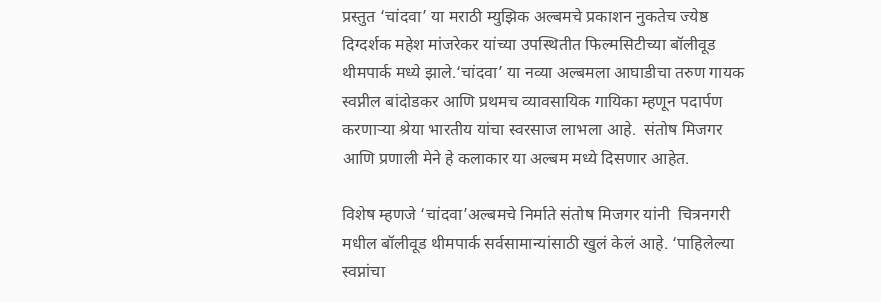प्रस्तुत ‘चांदवा’ या मराठी म्युझिक अल्बमचे प्रकाशन नुकतेच ज्येष्ठ दिग्दर्शक महेश मांजरेकर यांच्या उपस्थितीत फिल्मसिटीच्या बॉलीवूड थीमपार्क मध्ये झाले.‘चांदवा’ या नव्या अल्बमला आघाडीचा तरुण गायक स्वप्नील बांदोडकर आणि प्रथमच व्यावसायिक गायिका म्हणून पदार्पण करणाऱ्या श्रेया भारतीय यांचा स्वरसाज लाभला आहे.  संतोष मिजगर आणि प्रणाली मेने हे कलाकार या अल्बम मध्ये दिसणार आहेत.

विशेष म्हणजे ‘चांदवा’अल्बमचे निर्माते संतोष मिजगर यांनी  चित्रनगरी मधील बॉलीवूड थीमपार्क सर्वसामान्यांसाठी खुलं केलं आहे. ‘पाहिलेल्या स्वप्नांचा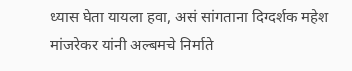ध्यास घेता यायला हवा, असं सांगताना दिग्दर्शक महेश मांजरेकर यांनी अल्बमचे निर्माते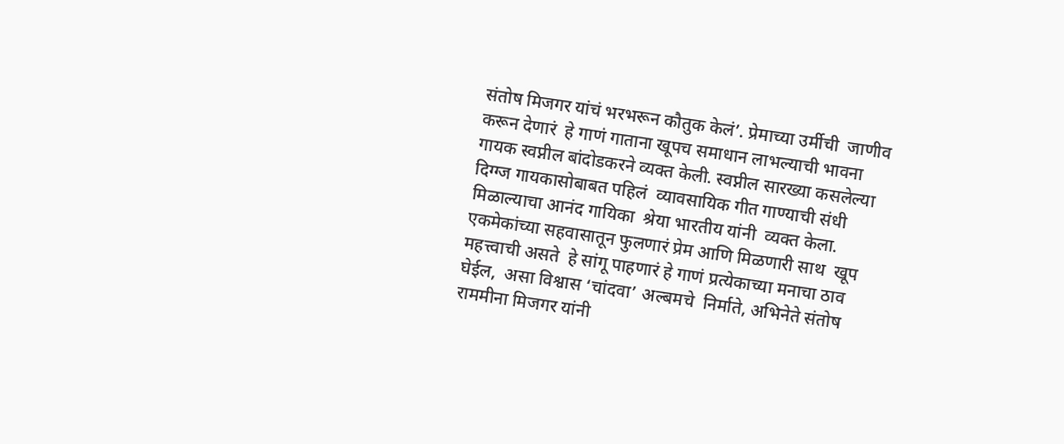संतोष मिजगर यांचं भरभरून कौतुक केलं’. प्रेमाच्या उर्मीची  जाणीव करून देणारं  हे गाणं गाताना खूपच समाधान लाभल्याची भावना गायक स्वप्नील बांदोडकरने व्यक्त केली. स्वप्नील सारख्या कसलेल्या दिग्ग्ज गायकासोबाबत पहिलं  व्यावसायिक गीत गाण्याची संधी मिळाल्याचा आनंद गायिका  श्रेया भारतीय यांनी  व्यक्त केला.  एकमेकांच्या सहवासातून फुलणारं प्रेम आणि मिळणारी साथ  खूप महत्त्वाची असते  हे सांगू पाहणारं हे गाणं प्रत्येकाच्या मनाचा ठाव घेईल,  असा विश्वास ‘चांदवा’ अल्बमचे  निर्माते, अभिनेते संतोष राममीना मिजगर यांनी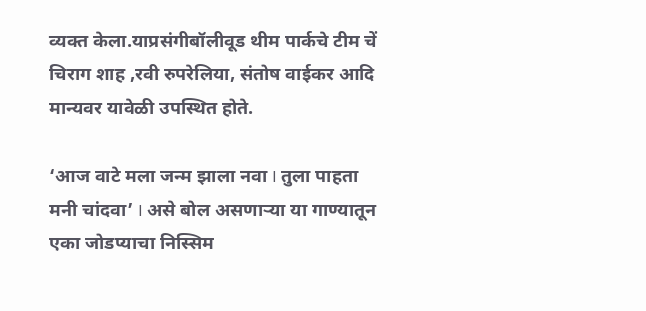व्यक्त केला.याप्रसंगीबॉलीवूड थीम पार्कचे टीम चें चिराग शाह ,रवी रुपरेलिया, संतोष वाईकर आदि मान्यवर यावेळी उपस्थित होते.

‘आज वाटे मला जन्म झाला नवा I तुला पाहता मनी चांदवा’ I असे बोल असणाऱ्या या गाण्यातून एका जोडप्याचा निस्सिम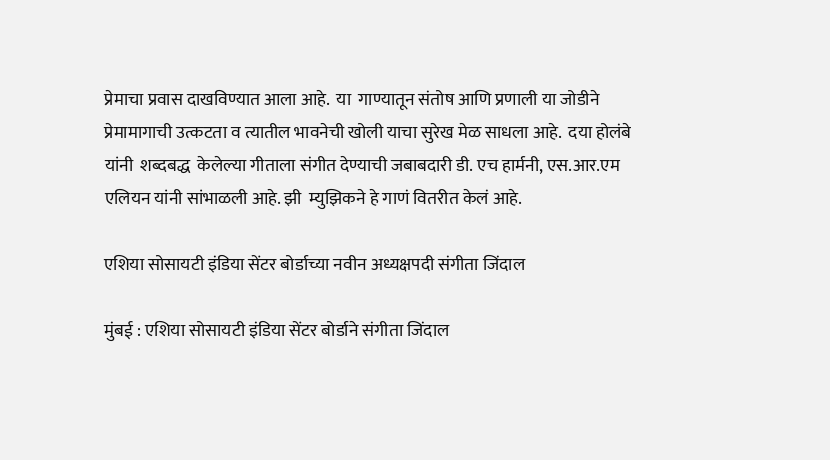प्रेमाचा प्रवास दाखविण्यात आला आहे.  या  गाण्यातून संतोष आणि प्रणाली या जोडीने प्रेमामागाची उत्कटता व त्यातील भावनेची खोली याचा सुरेख मेळ साधला आहे.  दया होलंबे यांनी  शब्दबद्ध  केलेल्या गीताला संगीत देण्याची जबाबदारी डी. एच हार्मनी, एस.आर.एम एलियन यांनी सांभाळली आहे. झी  म्युझिकने हे गाणं वितरीत केलं आहे.

एशिया सोसायटी इंडिया सेंटर बोर्डाच्या नवीन अध्यक्षपदी संगीता जिंदाल

मुंबई : एशिया सोसायटी इंडिया सेंटर बोर्डाने संगीता जिंदाल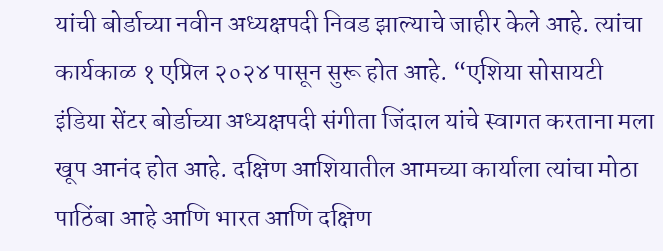यांची बोर्डाच्या नवीन अध्यक्षपदी निवड झाल्याचे जाहीर केले आहे. त्यांचा कार्यकाळ १ एप्रिल २०२४ पासून सुरू होत आहे. “एशिया सोसायटी इंडिया सेंटर बोर्डाच्या अध्यक्षपदी संगीता जिंदाल यांचे स्वागत करताना मला खूप आनंद होत आहे. दक्षिण आशियातील आमच्या कार्याला त्यांचा मोठा पाठिंबा आहे आणि भारत आणि दक्षिण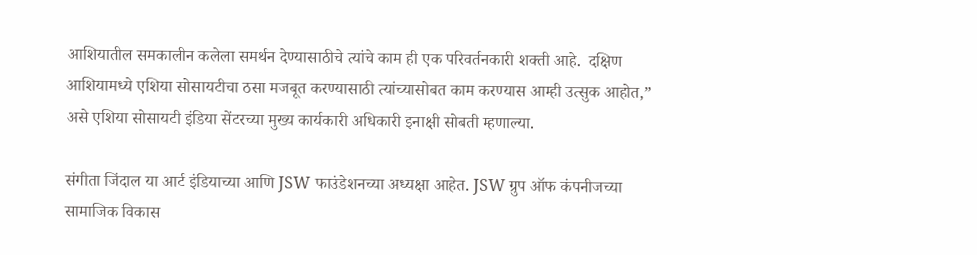आशियातील समकालीन कलेला समर्थन देण्यासाठीचे त्यांचे काम ही एक परिवर्तनकारी शक्ती आहे.  दक्षिण आशियामध्ये एशिया सोसायटीचा ठसा मजबूत करण्यासाठी त्यांच्यासोबत काम करण्यास आम्ही उत्सुक आहोत,” असे एशिया सोसायटी इंडिया सेंटरच्या मुख्य कार्यकारी अधिकारी इनाक्षी सोबती म्हणाल्या.

संगीता जिंदाल या आर्ट इंडियाच्या आणि JSW फाउंडेशनच्या अध्यक्षा आहेत. JSW ग्रुप ऑफ कंपनीजच्या सामाजिक विकास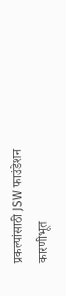प्रकल्पांसाठी JSW फाउंडेशन कारणीभूत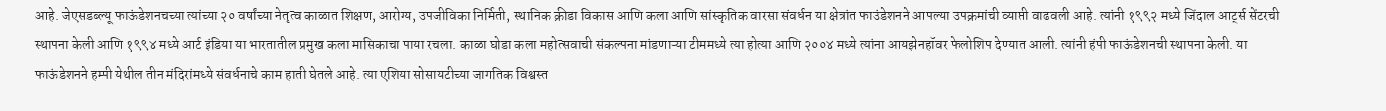आहे. जेएसडब्ल्यू फाऊंडेशनचच्या त्यांच्या २० वर्षांच्या नेतृत्व काळात शिक्षण, आरोग्य, उपजीविका निर्मिती, स्थानिक क्रीडा विकास आणि कला आणि सांस्कृतिक वारसा संवर्धन या क्षेत्रांत फाउंडेशनने आपल्या उपक्रमांची व्याप्ती वाढवली आहे. त्यांनी १९९२ मध्ये जिंदाल आर्ट्स सेंटरची स्थापना केली आणि १९९४ मध्ये आर्ट इंडिया या भारतातील प्रमुख कला मासिकाचा पाया रचला. काळा घोडा कला महोत्सवाची संकल्पना मांडणाऱ्या टीममध्ये त्या होत्या आणि २००४ मध्ये त्यांना आयझेनहॉवर फेलोशिप देण्यात आली. त्यांनी हंपी फाऊंडेशनची स्थापना केली. या फाऊंडेशनने हम्पी येथील तीन मंदिरांमध्ये संवर्धनाचे काम हाती घेतले आहे. त्या एशिया सोसायटीच्या जागतिक विश्वस्त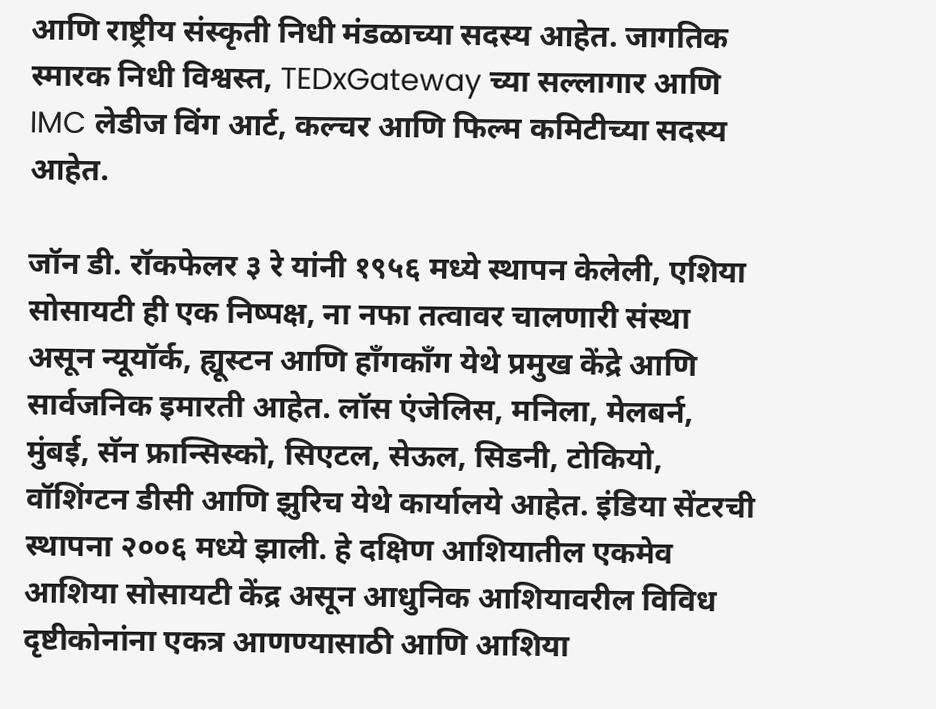आणि राष्ट्रीय संस्कृती निधी मंडळाच्या सदस्य आहेत. जागतिक स्मारक निधी विश्वस्त, TEDxGateway च्या सल्लागार आणि IMC लेडीज विंग आर्ट, कल्चर आणि फिल्म कमिटीच्या सदस्य आहेत.

जॉन डी. रॉकफेलर ३ रे यांनी १९५६ मध्ये स्थापन केलेली, एशिया सोसायटी ही एक निष्पक्ष, ना नफा तत्वावर चालणारी संस्था असून न्यूयॉर्क, ह्यूस्टन आणि हाँगकाँग येथे प्रमुख केंद्रे आणि सार्वजनिक इमारती आहेत. लॉस एंजेलिस, मनिला, मेलबर्न, मुंबई, सॅन फ्रान्सिस्को, सिएटल, सेऊल, सिडनी, टोकियो, वॉशिंग्टन डीसी आणि झुरिच येथे कार्यालये आहेत. इंडिया सेंटरची स्थापना २००६ मध्ये झाली. हे दक्षिण आशियातील एकमेव आशिया सोसायटी केंद्र असून आधुनिक आशियावरील विविध दृष्टीकोनांना एकत्र आणण्यासाठी आणि आशिया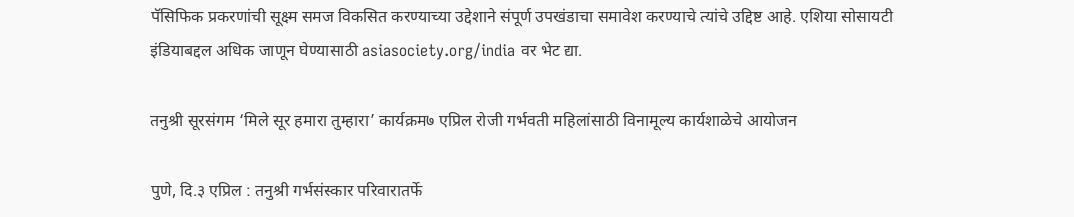पॅसिफिक प्रकरणांची सूक्ष्म समज विकसित करण्याच्या उद्देशाने संपूर्ण उपखंडाचा समावेश करण्याचे त्यांचे उद्दिष्ट आहे. एशिया सोसायटी इंडियाबद्दल अधिक जाणून घेण्यासाठी asiasociety.org/india वर भेट द्या.

तनुश्री सूरसंगम ‘मिले सूर हमारा तुम्हारा’ कार्यक्रम७ एप्रिल रोजी गर्भवती महिलांसाठी विनामूल्य कार्यशाळेचे आयोजन

पुणे, दि.३ एप्रिल : तनुश्री गर्भसंस्कार परिवारातर्फे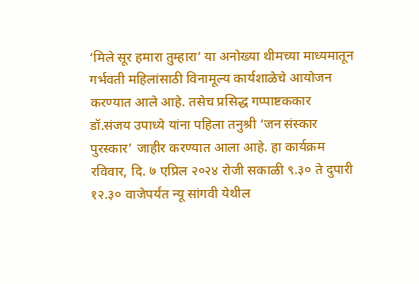‘मिले सूर हमारा तुम्हारा’ या अनोख्या थीमच्या माध्यमातून गर्भवती महिलांसाठी विनामूल्य कार्यशाळेचे आयोजन करण्यात आले आहे. तसेच प्रसिद्ध गप्पाष्टककार डॉ.संजय उपाध्ये यांना पहिला तनुश्री ‘जन संस्कार पुरस्कार’ जाहीर करण्यात आला आहे. हा कार्यक्रम रविवार, दि. ७ एप्रिल २०२४ रोजी सकाळी ९.३० ते दुपारी १२.३० वाजेपर्यंत न्यू सांगवी येथील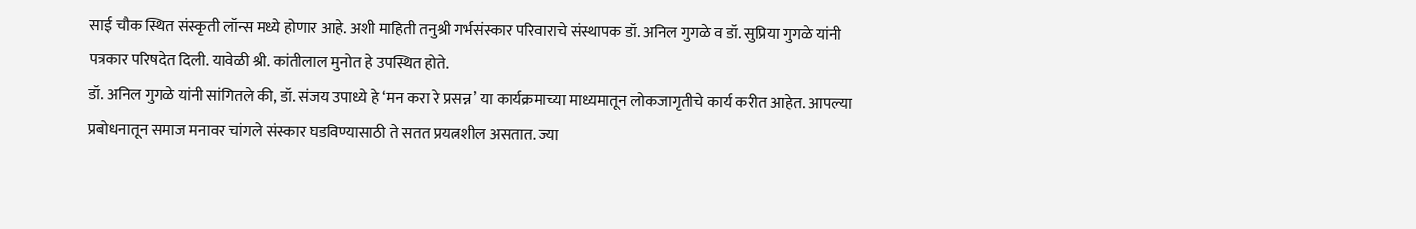साई चौक स्थित संस्कृती लॉन्स मध्ये होणार आहे. अशी माहिती तनुश्री गर्भसंस्कार परिवाराचे संस्थापक डॉ. अनिल गुगळे व डॉ. सुप्रिया गुगळे यांनी पत्रकार परिषदेत दिली. यावेळी श्री. कांतीलाल मुनोत हे उपस्थित होते.
डॉ. अनिल गुगळे यांनी सांगितले की, डॉ. संजय उपाध्ये हे ‘मन करा रे प्रसन्न’ या कार्यक्रमाच्या माध्यमातून लोकजागृतीचे कार्य करीत आहेत. आपल्या प्रबोधनातून समाज मनावर चांगले संस्कार घडविण्यासाठी ते सतत प्रयत्नशील असतात. ज्या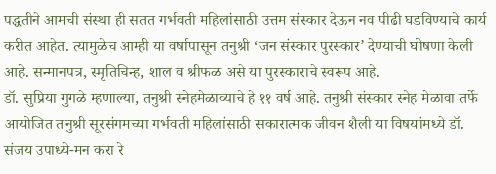पद्धतीने आमची संस्था ही सतत गर्भवती महिलांसाठी उत्तम संस्कार देऊन नव पीढी घडविण्याचे कार्य करीत आहेत. त्यामुळेच आम्ही या वर्षापासून तनुश्री ‘जन संस्कार पुरस्कार’ देण्याची घोषणा केली आहे. सन्मानपत्र, स्मृतिचिन्ह, शाल व श्रीफळ असे या पुरस्काराचे स्वरूप आहे.
डॉ. सुप्रिया गुगळे म्हणाल्या, तनुश्री स्नेहमेळाव्याचे हे ११ वर्ष आहे. तनुश्री संस्कार स्नेह मेळावा तर्फे आयोजित तनुश्री सूरसंगमच्या गर्भवती महिलांसाठी सकारात्मक जीवन शैली या विषयांमध्ये डॉ. संजय उपाध्ये-मन करा रे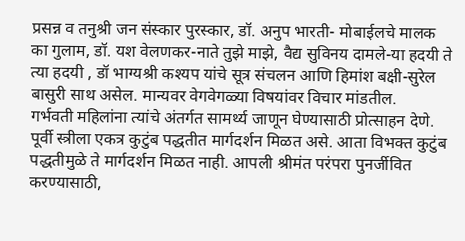प्रसन्न व तनुश्री जन संस्कार पुरस्कार, डॉ. अनुप भारती- मोबाईलचे मालक का गुलाम, डॉ. यश वेलणकर-नाते तुझे माझे, वैद्य सुविनय दामले-या हदयी ते त्या हदयी , डॉ भाग्यश्री कश्यप यांचे सूत्र संचलन आणि हिमांश बक्षी-सुरेल बासुरी साथ असेल. मान्यवर वेगवेगळ्या विषयांवर विचार मांडतील.
गर्भवती महिलांना त्यांचे अंतर्गत सामर्थ्य जाणून घेण्यासाठी प्रोत्साहन देणे. पूर्वी स्त्रीला एकत्र कुटुंब पद्धतीत मार्गदर्शन मिळत असे. आता विभक्त कुटुंब पद्धतीमुळे ते मार्गदर्शन मिळत नाही. आपली श्रीमंत परंपरा पुनर्जीवित करण्यासाठी,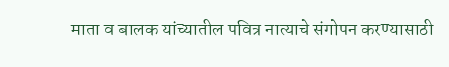माता व बालक यांच्यातील पवित्र नात्याचे संगोपन करण्यासाठी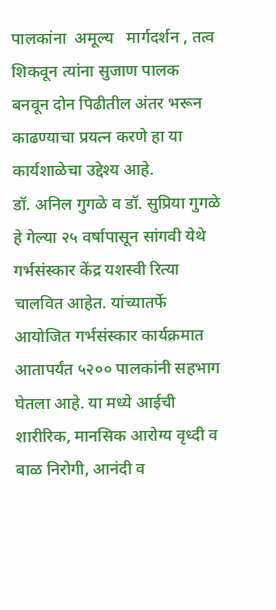पालकांना  अमूल्य   मार्गदर्शन , तत्व शिकवून त्यांना सुजाण पालक बनवून दोन पिढीतील अंतर भरून काढण्याचा प्रयत्न करणे हा या कार्यशाळेचा उद्देश्य आहे.
डॉ. अनिल गुगळे व डॉ. सुप्रिया गुगळे हे गेल्या २५ वर्षापासून सांगवी येथे गर्भसंस्कार केंद्र यशस्वी रित्या चालवित आहेत. यांच्यातर्फे आयोजित गर्भसंस्कार कार्यक्रमात आतापर्यंत ५२०० पालकांनी सहभाग घेतला आहे. या मध्ये आईची शारीरिक, मानसिक आरोग्य वृध्दी व बाळ निरोगी, आनंदी व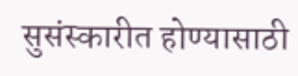सुसंस्कारीत होण्यासाठी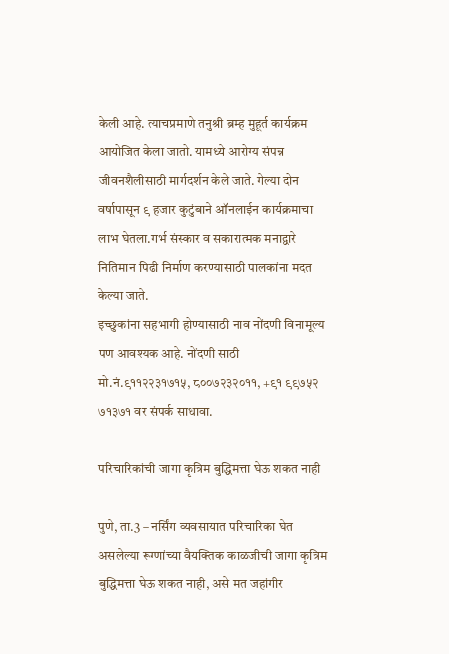केली आहे. त्याचप्रमाणे तनुश्री ब्रम्ह मुहूर्त कार्यक्रम आयोजित केला जातो. यामध्ये आरोग्य संपन्न जीवनशैलीसाठी मार्गदर्शन केले जाते. गेल्या दोन वर्षापासून ९ हजार कुटुंबाने ऑनलाईन कार्यक्रमाचा लाभ घेतला.गर्भ संस्कार व सकारात्मक मनाद्वारे नितिमान पिढी निर्माण करण्यासाठी पालकांना मदत केल्या जाते.
इच्छुकांना सहभागी होण्यासाठी नाव नोंदणी विनामूल्य पण आवश्यक आहे. नोंदणी साठी मो.नं.९११२२३१७१५, ८००७२३२०११, +९१ ९९७५२  ७१३७१ वर संपर्क साधावा.

परिचारिकांची जागा कृत्रिम बुद्धिमत्ता घेऊ शकत नाही

पुणे, ता.3 – नर्सिंग व्यवसायात परिचारिका घेत असलेल्या रूग्णांच्या वैयक्तिक काळजीची जागा कृत्रिम बुद्धिमत्ता घेऊ शकत नाही, असे मत जहांगीर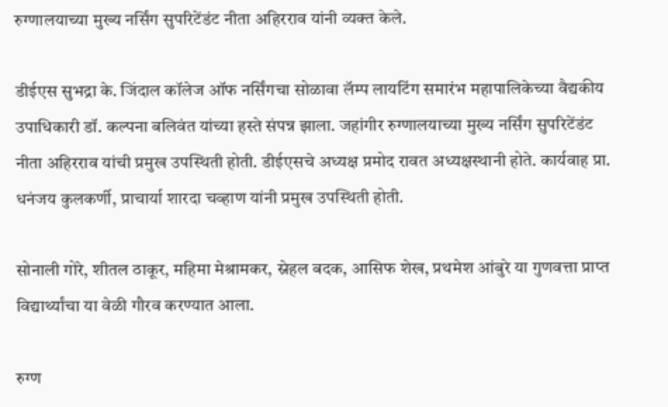रुग्णालयाच्या मुख्य नर्सिंग सुपरिटेंडंट नीता अहिरराव यांनी व्यक्त केले.

डीईएस सुभद्रा के. जिंदाल कॉलेज ऑफ नर्सिंगचा सोळावा लॅम्प लायटिंग समारंभ महापालिकेच्या वैद्यकीय उपाधिकारी डॉ. कल्पना बलिवंत यांच्या हस्ते संपन्न झाला. जहांगीर रुग्णालयाच्या मुख्य नर्सिंग सुपरिटेंडंट नीता अहिरराव यांची प्रमुख उपस्थिती होती. डीईएसचे अध्यक्ष प्रमोद रावत अध्यक्षस्थानी होते. कार्यवाह प्रा. धनंजय कुलकर्णी, प्राचार्या शारदा चव्हाण यांनी प्रमुख उपस्थिती होती.

सोनाली गोरे, शीतल ठाकूर, महिमा मेश्रामकर, स्नेहल बदक, आसिफ शेख, प्रथमेश आंबुरे या गुणवत्ता प्राप्त विद्यार्थ्यांचा या वेळी गौरव करण्यात आला.

रुग्ण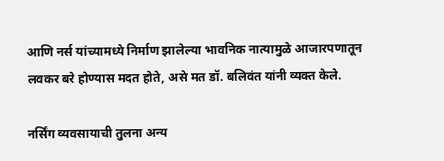आणि नर्स यांच्यामध्ये निर्माण झालेल्या भावनिक नात्यामुळे आजारपणातून लवकर बरे होण्यास मदत होते, असे मत डॉ. बलिवंत यांनी व्यक्त केले.

नर्सिंग व्यवसायाची तुलना अन्य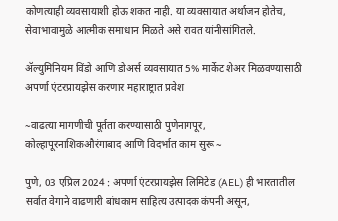कोणत्याही व्यवसायाशी होऊ शकत नाही. या व्यवसायात अर्थाजन होतेच, सेवाभावामुळे आत्मीक समाधान मिळते असे रावत यांनीसांगितले.

ॲल्युमिनियम विंडो आणि डोअर्स व्यवसायात 5% मार्केट शेअर मिळवण्यासाठी अपर्णा एंटरप्रायझेस करणार महाराष्ट्रात प्रवेश

~वाढत्या मागणीची पूर्तता करण्यासाठी पुणेनागपूर,
कोल्हापूरनाशिकऔरंगाबाद आणि विदर्भात काम सुरू ~

पुणे, 03 एप्रिल 2024 : अपर्णा एंटरप्रायझेस लिमिटेड (AEL) ही भारतातील सर्वात वेगाने वाढणारी बांधकाम साहित्य उत्पादक कंपनी असून,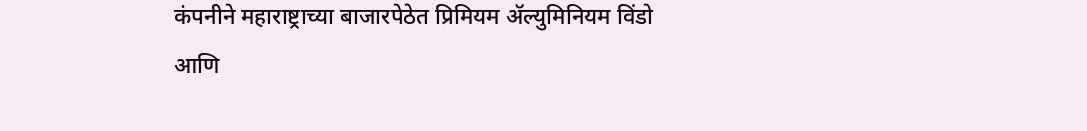कंपनीने महाराष्ट्राच्या बाजारपेठेत प्रिमियम ॲल्युमिनियम विंडो आणि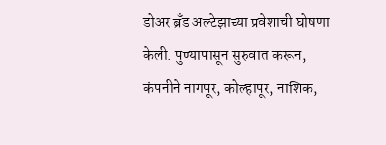डोअर ब्रँड अल्टेझाच्या प्रवेशाची घोषणा केली. पुण्यापासून सुरुवात करून, कंपनीने नागपूर, कोल्हापूर, नाशिक,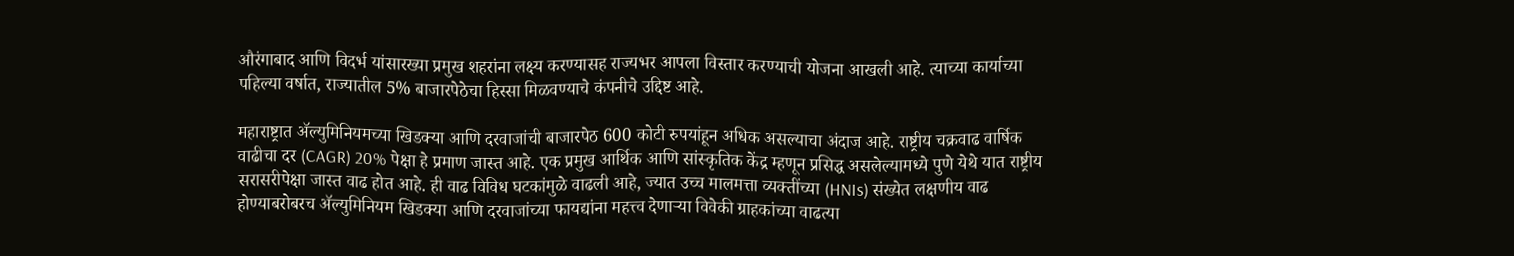औरंगाबाद आणि विदर्भ यांसारख्या प्रमुख शहरांना लक्ष्य करण्यासह राज्यभर आपला विस्तार करण्याची योजना आखली आहे. त्याच्या कार्याच्या पहिल्या वर्षात, राज्यातील 5% बाजारपेठेचा हिस्सा मिळवण्याचे कंपनीचे उद्दिष्ट आहे.

महाराष्ट्रात ॲल्युमिनियमच्या खिडक्या आणि दरवाजांची बाजारपेठ 600 कोटी रुपयांहून अधिक असल्याचा अंदाज आहे. राष्ट्रीय चक्रवाढ वार्षिक वाढीचा दर (CAGR) 20% पेक्षा हे प्रमाण जास्त आहे. एक प्रमुख आर्थिक आणि सांस्कृतिक केंद्र म्हणून प्रसिद्ध असलेल्यामध्ये पुणे येथे यात राष्ट्रीय सरासरीपेक्षा जास्त वाढ होत आहे. ही वाढ विविध घटकांमुळे वाढली आहे, ज्यात उच्च मालमत्ता व्यक्तींच्या (HNIs) संख्येत लक्षणीय वाढ होण्याबरोबरच ॲल्युमिनियम खिडक्या आणि दरवाजांच्या फायद्यांना महत्त्व देणाऱ्या विवेकी ग्राहकांच्या वाढत्या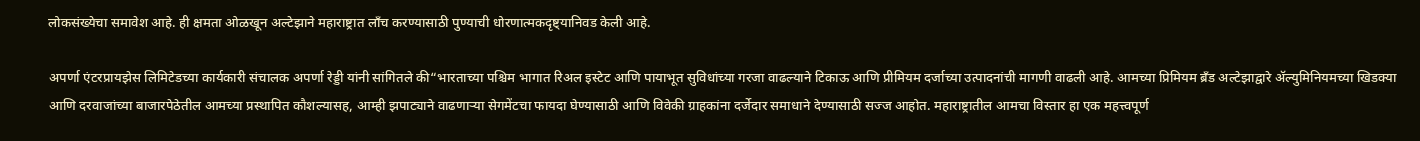लोकसंख्येचा समावेश आहे. ही क्षमता ओळखून अल्टेझाने महाराष्ट्रात लाँच करण्यासाठी पुण्याची धोरणात्मकदृष्ट्यानिवड केली आहे.

अपर्णा एंटरप्रायझेस लिमिटेडच्या कार्यकारी संचालक अपर्णा रेड्डी यांनी सांगितले की“भारताच्या पश्चिम भागात रिअल इस्टेट आणि पायाभूत सुविधांच्या गरजा वाढल्याने टिकाऊ आणि प्रीमियम दर्जाच्या उत्पादनांची मागणी वाढली आहे. आमच्या प्रिमियम ब्रँड अल्टेझाद्वारे ॲल्युमिनियमच्या खिडक्या आणि दरवाजांच्या बाजारपेठेतील आमच्या प्रस्थापित कौशल्यासह, आम्ही झपाट्याने वाढणाऱ्या सेगमेंटचा फायदा घेण्यासाठी आणि विवेकी ग्राहकांना दर्जेदार समाधाने देण्यासाठी सज्ज आहोत. महाराष्ट्रातील आमचा विस्तार हा एक महत्त्वपूर्ण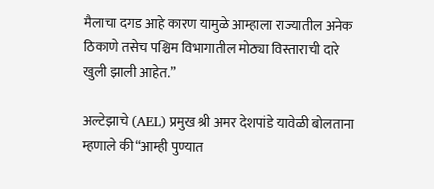मैलाचा दगड आहे कारण यामुळे आम्हाला राज्यातील अनेक ठिकाणे तसेच पश्चिम विभागातील मोठ्या विस्ताराची दारे खुली झाली आहेत.”

अल्टेझाचे (AEL) प्रमुख श्री अमर देशपांडे यावेळी बोलताना म्हणाले की“आम्ही पुण्यात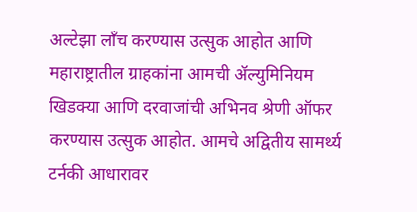अल्टेझा लाँच करण्यास उत्सुक आहोत आणि महाराष्ट्रातील ग्राहकांना आमची ॲल्युमिनियम खिडक्या आणि दरवाजांची अभिनव श्रेणी ऑफर करण्यास उत्सुक आहोत. आमचे अद्वितीय सामर्थ्य टर्नकी आधारावर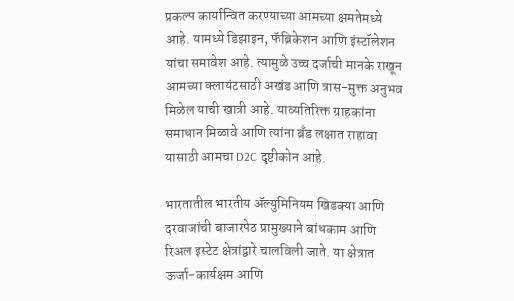प्रकल्प कार्यान्वित करण्याच्या आमच्या क्षमतेमध्ये आहे. यामध्ये डिझाइन, फॅब्रिकेशन आणि इंस्टॉलेशन यांचा समावेश आहे. त्यामुळे उच्च दर्जाची मानके राखून आमच्या क्लायंटसाठी अखंड आणि त्रास-मुक्त अनुभव मिळेल याची खात्री आहे. याव्यतिरिक्त ग्राहकांना समाधान मिळावे आणि त्यांना ब्रँड लक्षात राहावा यासाठी आमचा D2C दृष्टीकोन आहे.

भारतातील भारतीय ॲल्युमिनियम खिडक्या आणि दरवाजांची बाजारपेठ प्रामुख्याने बांधकाम आणि रिअल इस्टेट क्षेत्रांद्वारे चालविली जाते. या क्षेत्रात ऊर्जा-कार्यक्षम आणि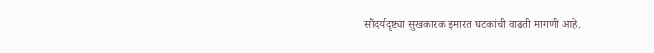सौंदर्यदृष्ट्या सुखकारक इमारत घटकांची वाढती मागणी आहे.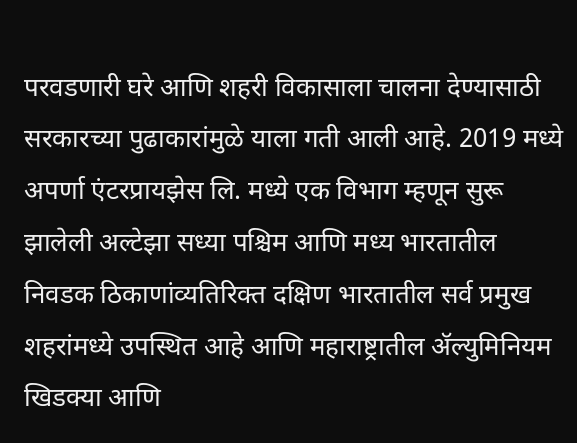परवडणारी घरे आणि शहरी विकासाला चालना देण्यासाठी सरकारच्या पुढाकारांमुळे याला गती आली आहे. 2019 मध्ये अपर्णा एंटरप्रायझेस लि. मध्ये एक विभाग म्हणून सुरू झालेली अल्टेझा सध्या पश्चिम आणि मध्य भारतातील निवडक ठिकाणांव्यतिरिक्त दक्षिण भारतातील सर्व प्रमुख शहरांमध्ये उपस्थित आहे आणि महाराष्ट्रातील ॲल्युमिनियम खिडक्या आणि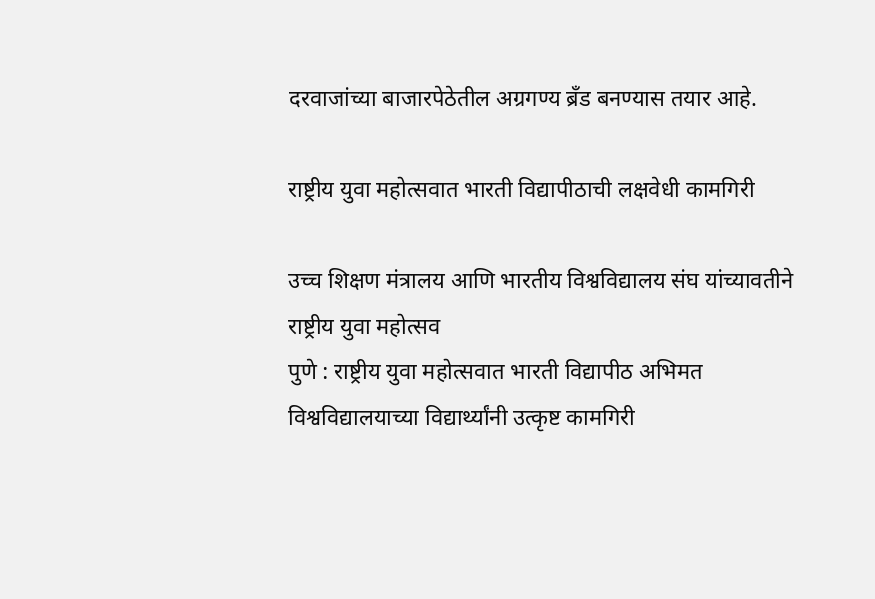दरवाजांच्या बाजारपेठेतील अग्रगण्य ब्रँड बनण्यास तयार आहे.

राष्ट्रीय युवा महोत्सवात भारती विद्यापीठाची लक्षवेधी कामगिरी

उच्च शिक्षण मंत्रालय आणि भारतीय विश्वविद्यालय संघ यांच्यावतीने राष्ट्रीय युवा महोत्सव
पुणे : राष्ट्रीय युवा महोत्सवात भारती विद्यापीठ अभिमत विश्वविद्यालयाच्या विद्यार्थ्यांनी उत्कृष्ट कामगिरी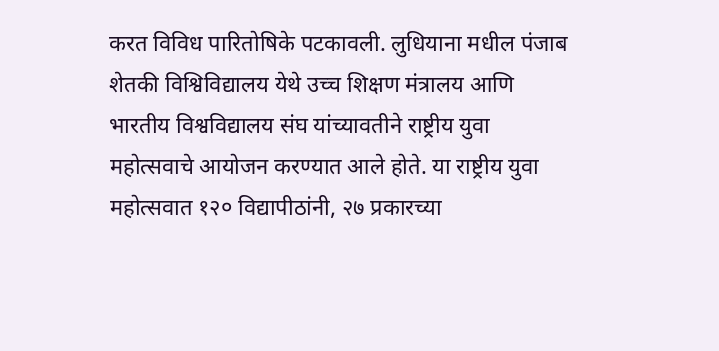करत विविध पारितोषिके पटकावली. लुधियाना मधील पंजाब शेतकी विश्विविद्यालय येथे उच्च शिक्षण मंत्रालय आणि भारतीय विश्वविद्यालय संघ यांच्यावतीने राष्ट्रीय युवा महोत्सवाचे आयोजन करण्यात आले होते. या राष्ट्रीय युवा महोत्सवात १२० विद्यापीठांनी, २७ प्रकारच्या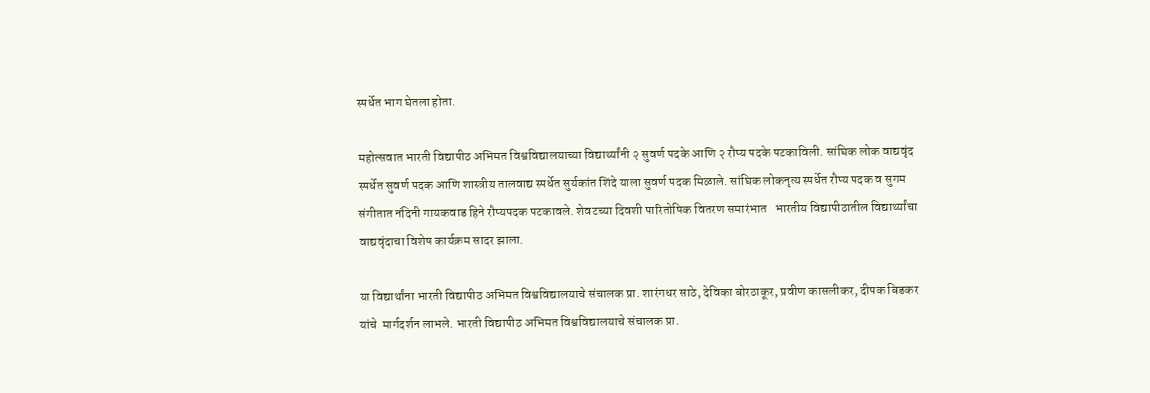स्पर्धेत भाग घेतला होता.

महोत्सवात भारती विद्यापीठ अभिमत विश्वविद्यालयाच्या विद्यार्थ्यांनी २ सुवर्ण पदके आणि २ रौप्य पदके पटकाविली. सांघिक लोक वाद्यवृंद स्पर्धेत सुवर्ण पदक आणि शास्त्रीय तालवाद्य स्पर्धेत सुर्यकांत शिंदे याला सुवर्ण पदक मिळाले. सांघिक लोकनृत्य स्पर्धेत रौप्य पदक व सुगम संगीतात नंदिनी गायकवाड हिने रौप्यपदक पटकावले. शेवटच्या दिवशी पारितोषिक वितरण समारंभात   भारतीय विद्यापीठातील विद्यार्थ्यांचा वाद्यवृंदाचा विशेष कार्यक्रम सादर झाला.

या विद्यार्थांना भारती विद्यापीठ अभिमत विश्वविद्यालयाचे संचालक प्रा. शारंगधर साठे, देविका बोरठाकूर, प्रवीण कासलीकर, दीपक बिडकर यांचे  मार्गदर्शन लाभले. भारती विद्यापीठ अभिमत विश्वविद्यालयाचे संचालक प्रा.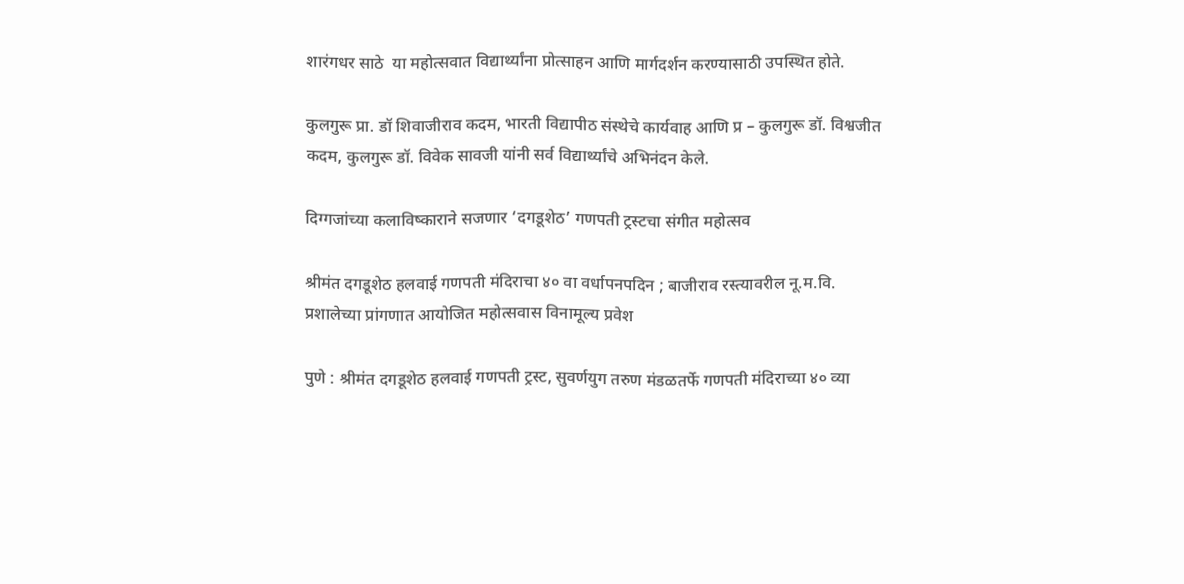शारंगधर साठे  या महोत्सवात विद्यार्थ्यांना प्रोत्साहन आणि मार्गदर्शन करण्यासाठी उपस्थित होते.

कुलगुरू प्रा. डॉ शिवाजीराव कदम, भारती विद्यापीठ संस्थेचे कार्यवाह आणि प्र – कुलगुरू डॉ. विश्वजीत कदम, कुलगुरू डॉ. विवेक सावजी यांनी सर्व विद्यार्थ्यांचे अभिनंदन केले.

दिग्गजांच्या कलाविष्काराने सजणार ‘दगडूशेठ’ गणपती ट्रस्टचा संगीत महोत्सव

श्रीमंत दगडूशेठ हलवाई गणपती मंदिराचा ४० वा वर्धापनपदिन ; बाजीराव रस्त्यावरील नू.म.वि. प्रशालेच्या प्रांगणात आयोजित महोत्सवास विनामूल्य प्रवेश

पुणे : श्रीमंत दगडूशेठ हलवाई गणपती ट्रस्ट, सुवर्णयुग तरुण मंडळतर्फे गणपती मंदिराच्या ४० व्या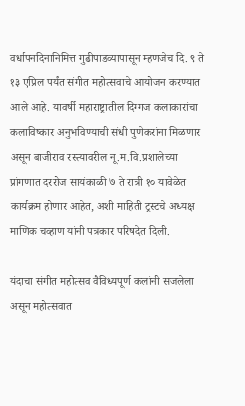वर्धापनदिनानिमित्त गुढीपाडव्यापासून म्हणजेच दि. ९ ते १३ एप्रिल पर्यंत संगीत महोत्सवाचे आयोजन करण्यात आले आहे. यावर्षी महाराष्ट्रातील दिग्गज कलाकारांचा कलाविष्कार अनुभविण्याची संधी पुणेकरांना मिळणार असून बाजीराव रस्त्यावरील नू.म.वि.प्रशालेच्या प्रांगणात दररोज सायंकाळी ७ ते रात्री १० यावेळेत कार्यक्रम होणार आहेत, अशी माहिती ट्रस्टचे अध्यक्ष माणिक चव्हाण यांनी पत्रकार परिषदेत दिली.

यंदाचा संगीत महोत्सव वैविध्यपूर्ण कलांनी सजलेला असून महोत्सवात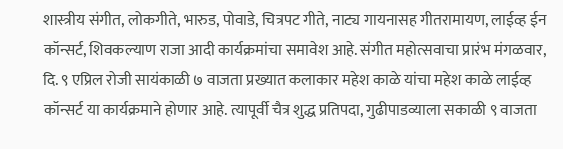शास्त्रीय संगीत, लोकगीते, भारुड, पोवाडे, चित्रपट गीते, नाट्य गायनासह गीतरामायण, लाईव्ह ईन कॉन्सर्ट, शिवकल्याण राजा आदी कार्यक्रमांचा समावेश आहे. संगीत महोत्सवाचा प्रारंभ मंगळवार, दि. ९ एप्रिल रोजी सायंकाळी ७ वाजता प्रख्यात कलाकार महेश काळे यांचा महेश काळे लाईव्ह कॉन्सर्ट या कार्यक्रमाने होणार आहे. त्यापूर्वी चैत्र शुद्ध प्रतिपदा, गुढीपाडव्याला सकाळी ९ वाजता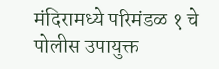मंदिरामध्ये परिमंडळ १ चे पोलीस उपायुक्त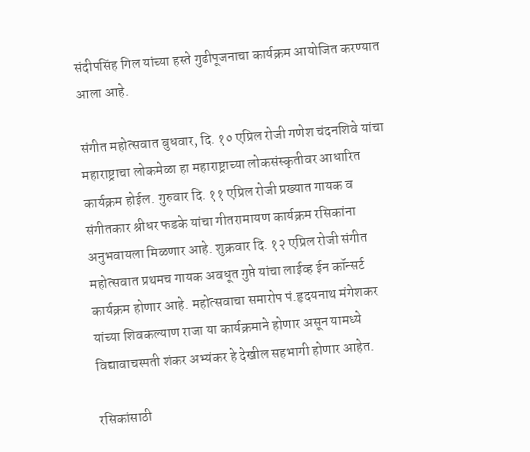संदीपसिंह गिल यांच्या हस्ते गुढीपूजनाचा कार्यक्रम आयोजित करण्यात आला आहे.

संगीत महोत्सवात बुधवार, दि. १० एप्रिल रोजी गणेश चंदनशिवे यांचा महाराष्ट्राचा लोकमेळा हा महाराष्ट्राच्या लोकसंस्कृतीवर आधारित कार्यक्रम होईल. गुरुवार दि. ११ एप्रिल रोजी प्रख्यात गायक व संगीतकार श्रीधर फडके यांचा गीतरामायण कार्यक्रम रसिकांना अनुभवायला मिळणार आहे. शुक्रवार दि. १२ एप्रिल रोजी संगीत महोत्सवात प्रथमच गायक अवधूत गुप्ते यांचा लाईव्ह ईन कॉन्सर्ट कार्यक्रम होणार आहे. महोत्सवाचा समारोप पं.हृदयनाथ मंगेशकर यांच्या शिवकल्याण राजा या कार्यक्रमाने होणार असून यामध्ये विद्यावाचस्पती शंकर अभ्यंकर हे देखील सहभागी होणार आहेत.

रसिकांसाठी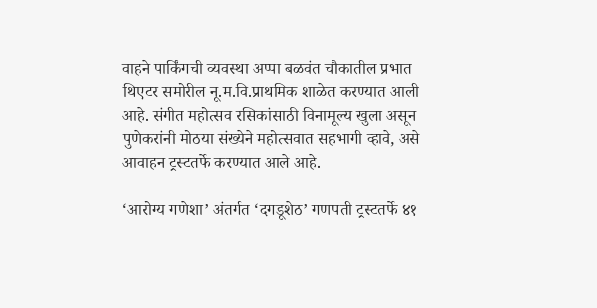वाहने पार्किंगची व्यवस्था अप्पा बळवंत चौकातील प्रभात थिएटर समोरील नू.म.वि.प्राथमिक शाळेत करण्यात आली आहे. संगीत महोत्सव रसिकांसाठी विनामूल्य खुला असून पुणेकरांनी मोठया संख्येने महोत्सवात सहभागी व्हावे, असे आवाहन ट्रस्टतर्फे करण्यात आले आहे.

‘आरोग्य गणेशा’ अंतर्गत ‘दगडूशेठ’ गणपती ट्रस्टतर्फे ४१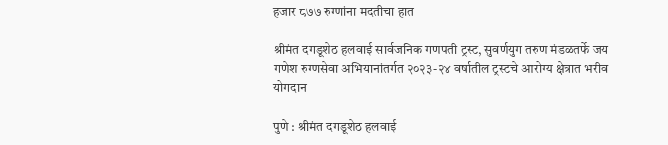हजार ८७७ रुग्णांना मदतीचा हात

श्रीमंत दगडूशेठ हलवाई सार्वजनिक गणपती ट्रस्ट, सुवर्णयुग तरुण मंडळतर्फे जय गणेश रुग्णसेवा अभियानांतर्गत २०२३-२४ वर्षातील ट्रस्टचे आरोग्य क्षेत्रात भरीव योगदान

पुणे : श्रीमंत दगडूशेठ हलवाई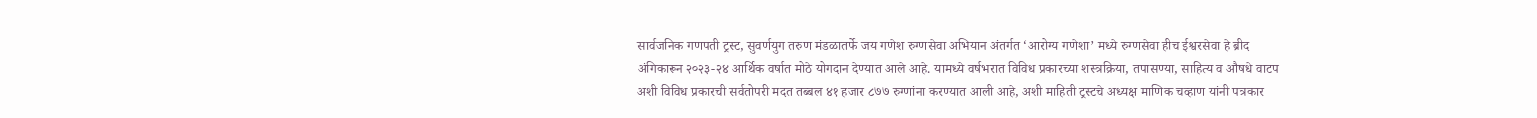सार्वजनिक गणपती ट्रस्ट, सुवर्णयुग तरुण मंडळातर्फे जय गणेश रुग्णसेवा अभियान अंतर्गत ‘आरोग्य गणेशा’ मध्ये रुग्णसेवा हीच ईश्वरसेवा हे ब्रीद अंगिकारून २०२३-२४ आर्थिक वर्षात मोठे योगदान देण्यात आले आहे. यामध्ये वर्षभरात विविध प्रकारच्या शस्त्रक्रिया, तपासण्या, साहित्य व औषधे वाटप अशी विविध प्रकारची सर्वतोपरी मदत तब्बल ४१ हजार ८७७ रुग्णांना करण्यात आली आहे, अशी माहिती ट्रस्टचे अध्यक्ष माणिक चव्हाण यांनी पत्रकार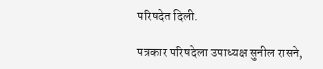परिषदेत दिली.

पत्रकार परिषदेला उपाध्यक्ष सुनील रासने,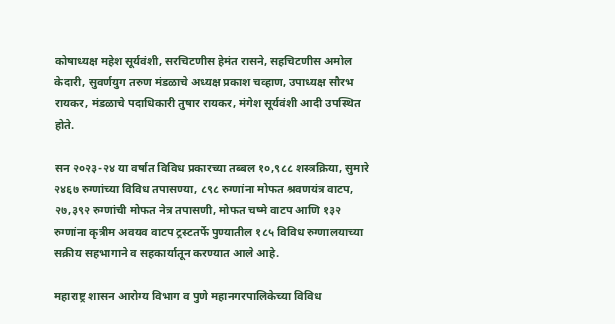कोषाध्यक्ष महेश सूर्यवंशी, सरचिटणीस हेमंत रासने, सहचिटणीस अमोल केदारी, सुवर्णयुग तरुण मंडळाचे अध्यक्ष प्रकाश चव्हाण, उपाध्यक्ष सौरभ रायकर, मंडळाचे पदाधिकारी तुषार रायकर, मंगेश सूर्यवंशी आदी उपस्थित होते.

सन २०२३-२४ या वर्षात विविध प्रकारच्या तब्बल १०,९८८ शस्त्रक्रिया, सुमारे २४६७ रुग्णांच्या विविध तपासण्या, ८९८ रुग्णांना मोफत श्रवणयंत्र वाटप, २७,३९२ रुग्णांची मोफत नेत्र तपासणी, मोफत चष्मे वाटप आणि १३२ रुग्णांना कृत्रीम अवयव वाटप ट्रस्टतर्फे पुण्यातील १८५ विविध रुग्णालयाच्या सक्रीय सहभागाने व सहकार्यातून करण्यात आले आहे.

महाराष्ट्र शासन आरोग्य विभाग व पुणे महानगरपालिकेच्या विविध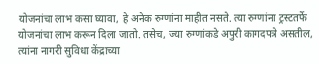योजनांचा लाभ कसा घ्यावा, हे अनेक रुग्णांना माहीत नसते. त्या रुग्णांना ट्रस्टतर्फे योजनांचा लाभ करून दिला जातो. तसेच, ज्या रुग्णांकडे अपुरी कागदपत्रे असतील, त्यांना नागरी सुविधा केंद्राच्या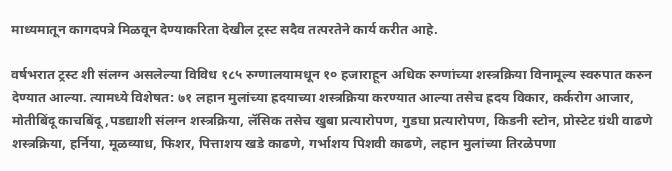माध्यमातून कागदपत्रे मिळवून देण्याकरिता देखील ट्रस्ट सदैव तत्परतेने कार्य करीत आहे.

वर्षभरात ट्रस्ट शी संलग्न असलेल्या विविध १८५ रुग्णालयामधून १० हजाराहून अधिक रुग्णांच्या शस्त्रक्रिया विनामूल्य स्वरुपात करुन देण्यात आल्या. त्यामध्ये विशेषत: ७१ लहान मुलांच्या ह्रदयाच्या शस्त्रक्रिया करण्यात आल्या तसेच ह्रदय विकार, कर्करोग आजार, मोतीबिंदू काचबिंदू,पडद्याशी संलग्न शस्त्रक्रिया, लॅसिक तसेच खुबा प्रत्यारोपण, गुडघा प्रत्यारोपण, किडनी स्टोन, प्रोस्टेट ग्रंथी वाढणे शस्त्रक्रिया, हर्निया, मूळव्याध, फिशर, पित्ताशय खडे काढणे, गर्भाशय पिशवी काढणे, लहान मुलांच्या तिरळेपणा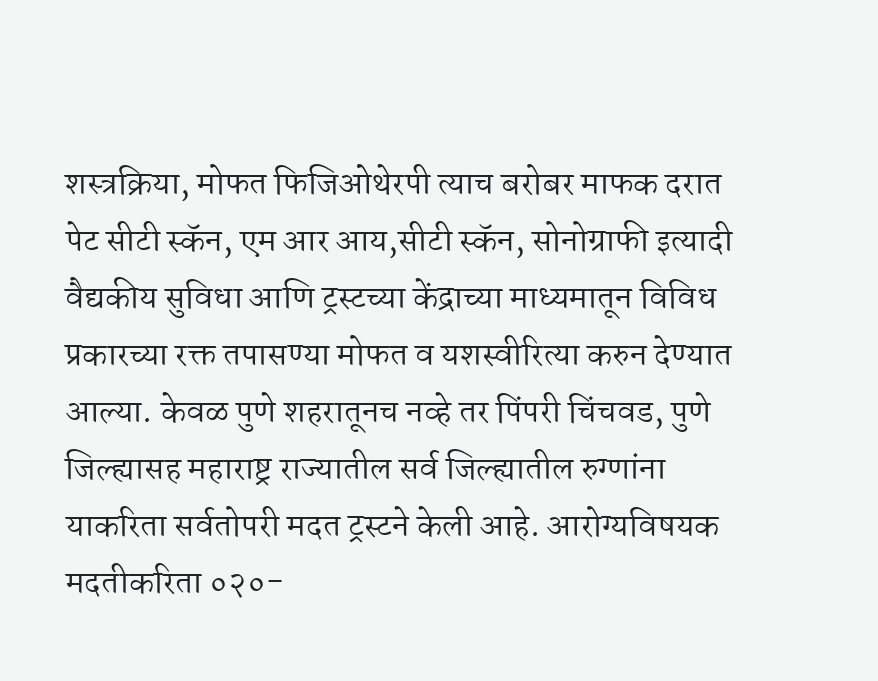शस्त्रक्रिया, मोफत फिजिओथेरपी त्याच बरोबर माफक दरात पेट सीटी स्कॅन, एम आर आय,सीटी स्कॅन, सोनोग्राफी इत्यादी वैद्यकीय सुविधा आणि ट्रस्टच्या केंद्राच्या माध्यमातून विविध प्रकारच्या रक्त तपासण्या मोफत व यशस्वीरित्या करुन देण्यात आल्या. केवळ पुणे शहरातूनच नव्हे तर पिंपरी चिंचवड, पुणे जिल्ह्यासह महाराष्ट्र राज्यातील सर्व जिल्ह्यातील रुग्णांना याकरिता सर्वतोपरी मदत ट्रस्टने केली आहे. आरोग्यविषयक मदतीकरिता ०२०-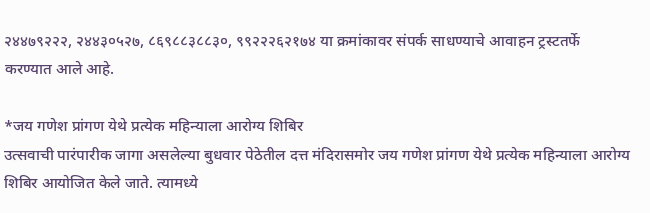२४४७९२२२, २४४३०५२७, ८६९८८३८८३०, ९९२२२६२१७४ या क्रमांकावर संपर्क साधण्याचे आवाहन ट्रस्टतर्फे करण्यात आले आहे.

*जय गणेश प्रांगण येथे प्रत्येक महिन्याला आरोग्य शिबिर
उत्सवाची पारंपारीक जागा असलेल्या बुधवार पेठेतील दत्त मंदिरासमोर जय गणेश प्रांगण येथे प्रत्येक महिन्याला आरोग्य शिबिर आयोजित केले जाते. त्यामध्ये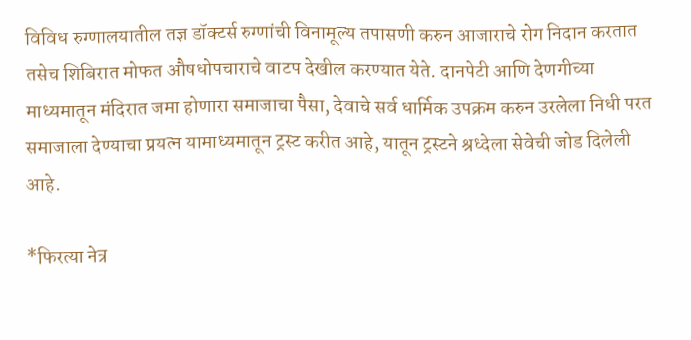विविध रुग्णालयातील तज्ञ डॉक्टर्स रुग्णांची विनामूल्य तपासणी करुन आजाराचे रोग निदान करतात तसेच शिबिरात मोफत औषधोपचाराचे वाटप देखील करण्यात येते. दानपेटी आणि देणगीच्या माध्यमातून मंदिरात जमा होणारा समाजाचा पैसा, देवाचे सर्व धार्मिक उपक्रम करुन उरलेला निधी परत समाजाला देण्याचा प्रयत्न यामाध्यमातून ट्रस्ट करीत आहे, यातून ट्रस्टने श्रध्देला सेवेची जोड दिलेली आहे.

*फिरत्या नेत्र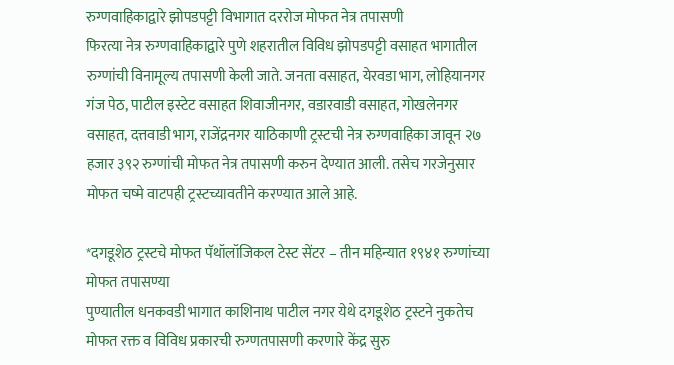रुग्णवाहिकाद्वारे झोपडपट्टी विभागात दररोज मोफत नेत्र तपासणी
फिरत्या नेत्र रुग्णवाहिकाद्वारे पुणे शहरातील विविध झोपडपट्टी वसाहत भागातील रुग्णांची विनामूल्य तपासणी केली जाते. जनता वसाहत, येरवडा भाग, लोहियानगर गंज पेठ, पाटील इस्टेट वसाहत शिवाजीनगर, वडारवाडी वसाहत, गोखलेनगर वसाहत, दत्तवाडी भाग, राजेंद्रनगर याठिकाणी ट्रस्टची नेत्र रुग्णवाहिका जावून २७ हजार ३९२ रुग्णांची मोफत नेत्र तपासणी करुन देण्यात आली. तसेच गरजेनुसार मोफत चष्मे वाटपही ट्रस्टच्यावतीने करण्यात आले आहे.

*दगडूशेठ ट्रस्टचे मोफत पॅथॉलॉजिकल टेस्ट सेंटर – तीन महिन्यात १९४१ रुग्णांच्या मोफत तपासण्या
पुण्यातील धनकवडी भागात काशिनाथ पाटील नगर येथे दगडूशेठ ट्रस्टने नुकतेच मोफत रक्त व विविध प्रकारची रुग्णतपासणी करणारे केंद्र सुरु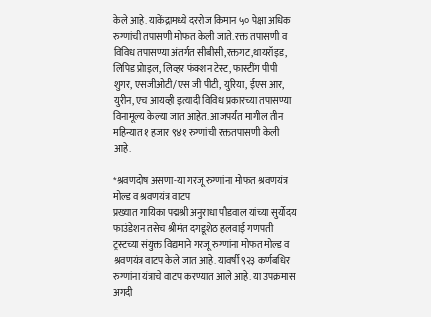केले आहे. याकेंद्रामध्ये दररोज किमान ५० पेक्षा अधिक रुग्णांची तपासणी मोफत केली जाते. रक्त तपासणी व विविध तपासण्या अंतर्गत सीबीसी,रक्तगट,थायरॉइड, लिपिड प्रोाइल, लिव्हर फंक्शन टेस्ट, फास्टींग पीपी शुगर, एसजीओटी/एस जी पीटी, युरिया, ईएस आर, युरीन, एच आयव्ही इत्यादी विविध प्रकारच्या तपासण्या विनामूल्य केल्या जात आहेत. आजपर्यंत मागील तीन महिन्यात १ हजार ९४१ रुग्णांची रक्ततपासणी केली आहे.

*श्रवणदोष असणा-या गरजू रुग्णांना मोफत श्रवणयंत्र मोल्ड व श्रवणयंत्र वाटप
प्रख्यात गायिका पद्मश्री अनुराधा पौडवाल यांच्या सुर्योदय फाउंडेशन तसेच श्रीमंत दगडूशेठ हलवाई गणपती ट्रस्टच्या संयुक्त विद्यमाने गरजू रुग्णांना मोफत मोल्ड व श्रवणयंत्र वाटप केले जात आहे. यावर्षी ९२३ कर्णबधिर रुग्णांना यंत्राचे वाटप करण्यात आले आहे. या उपक्रमास अगदी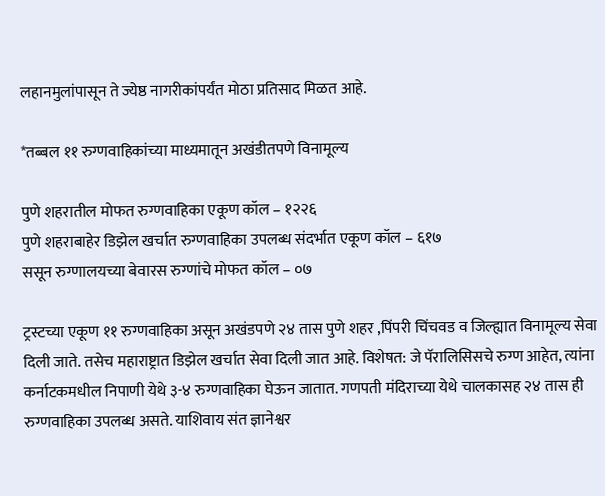लहानमुलांपासून ते ज्येष्ठ नागरीकांपर्यंत मोठा प्रतिसाद मिळत आहे.

*तब्बल ११ रुग्णवाहिकांच्या माध्यमातून अखंडीतपणे विनामूल्य

पुणे शहरातील मोफत रुग्णवाहिका एकूण कॉल – १२२६
पुणे शहराबाहेर डिझेल खर्चात रुग्णवाहिका उपलब्ध संदर्भात एकूण कॉल – ६१७
ससून रुग्णालयच्या बेवारस रुग्णांचे मोफत कॉल – ०७

ट्रस्टच्या एकूण ११ रुग्णवाहिका असून अखंडपणे २४ तास पुणे शहर ,पिंपरी चिंचवड व जिल्ह्यात विनामूल्य सेवा दिली जाते. तसेच महाराष्ट्रात डिझेल खर्चात सेवा दिली जात आहे. विशेषत: जे पॅरालिसिसचे रुग्ण आहेत, त्यांना कर्नाटकमधील निपाणी येथे ३-४ रुग्णवाहिका घेऊन जातात. गणपती मंदिराच्या येथे चालकासह २४ तास ही रुग्णवाहिका उपलब्ध असते. याशिवाय संत ज्ञानेश्वर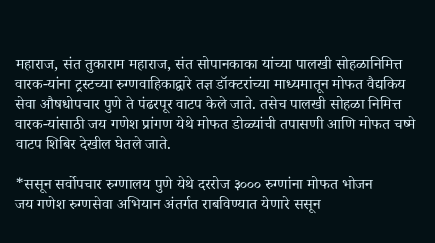महाराज, संत तुकाराम महाराज, संत सोपानकाका यांच्या पालखी सोहळानिमित्त वारक-यांना ट्रस्टच्या रुग्णवाहिकाद्वारे तज्ञ डॉक्टरांच्या माध्यमातून मोफत वैद्यकिय सेवा औषधोपचार पुणे ते पंढरपूर वाटप केले जाते. तसेच पालखी सोहळा निमित्त वारक-यांसाठी जय गणेश प्रांगण येथे मोफत डोळ्यांची तपासणी आणि मोफत चष्मे वाटप शिबिर देखील घेतले जाते.

*ससून सर्वोपचार रुग्णालय पुणे येथे दररोज ३००० रुग्णांना मोफत भोजन
जय गणेश रुग्णसेवा अभियान अंतर्गत राबविण्यात येणारे ससून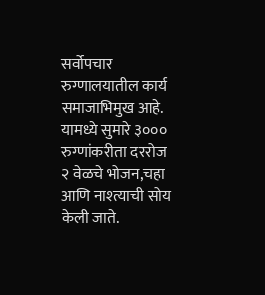सर्वोपचार रुग्णालयातील कार्य समाजाभिमुख आहे. यामध्ये सुमारे ३००० रुग्णांकरीता दररोज २ वेळचे भोजन,चहा आणि नाश्त्याची सोय केली जाते.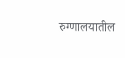रुग्णालयातील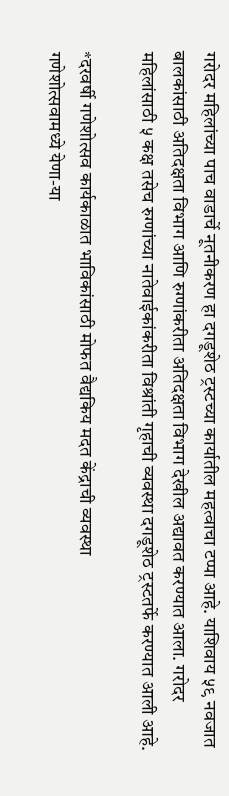गरोदर महिलांच्या पाच वाडार्चे नूतनीकरण हा दगडूशेठ ट्रस्टच्या कार्यातील महत्वाचा टप्पा आहे. याशिवाय ५९ नवजात बालकांसाठी अतिदक्षता विभाग आणि रुग्णांकरीता अतिदक्षता विभाग देखील अद्यावत करण्यात आला. गरोदर महिलांसाठी ५ कक्ष तसेच रुग्णांच्या नातेवाईकांकरीता विश्रांती गृहाची व्यवस्था दगडूशेठ ट्रस्टतर्फे करण्यात आली आहे.

*दरवर्षी गणेशोत्सव कार्यकाळात भाविकांसाठी मोफत वैद्यकिय मदत केंद्राची व्यवस्था
गणेशोत्सवामध्ये येणा-या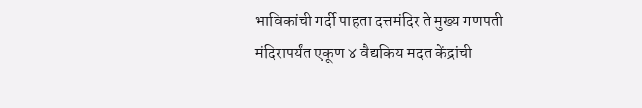भाविकांची गर्दी पाहता दत्तमंदिर ते मुख्य गणपती मंदिरापर्यंत एकूण ४ वैद्यकिय मदत केंद्रांची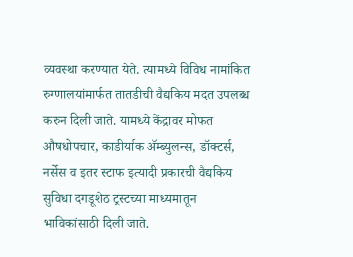व्यवस्था करण्यात येते. त्यामध्ये विविध नामांकित रुग्णालयांमार्फत तातडीची वैद्यकिय मदत उपलब्ध करुन दिली जाते. यामध्ये केंद्रावर मोफत औषधोपचार, काडीर्याक अ‍ॅम्ब्युलन्स, डॉक्टर्स, नर्सेस व इतर स्टाफ इत्यादी प्रकारची वैद्यकिय सुविधा दगडूशेठ ट्रस्टच्या माध्यमातून भाविकांसाठी दिली जाते.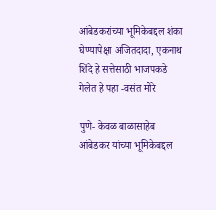आंबेडकरांच्या भूमिकेबद्दल शंका घेण्यापेक्षा अजितदादा, एकनाथ शिंदे हे सत्तेसाठी भाजपकडे गेलेत हे पहा -वसंत मोरे

पुणे- केवळ बाळासाहेब आंबेडकर यांच्या भूमिकेबद्दल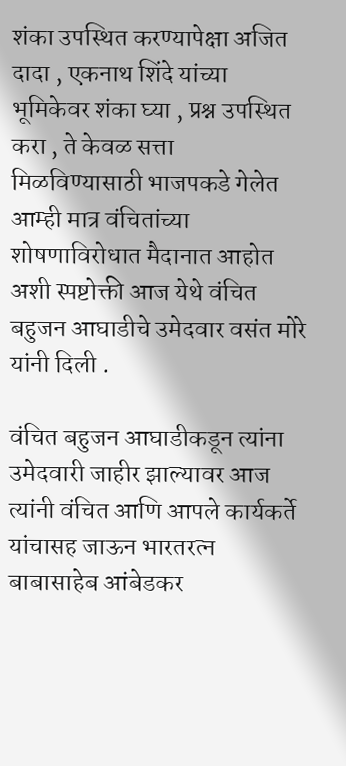शंका उपस्थित करण्यापेक्षा अजित दादा , एकनाथ शिंदे यांच्या भूमिकेवर शंका घ्या , प्रश्न उपस्थित करा , ते केवळ सत्ता मिळविण्यासाठी भाजपकडे गेलेत आम्ही मात्र वंचितांच्या शोषणाविरोधात मैदानात आहोत अशी स्पष्टोक्ती आज येथे वंचित बहुजन आघाडीचे उमेदवार वसंत मोरे यांनी दिली .

वंचित बहुजन आघाडीकडून त्यांना उमेदवारी जाहीर झाल्यावर आज त्यांनी वंचित आणि आपले कार्यकर्ते यांचासह जाऊन भारतरत्न बाबासाहेब आंबेडकर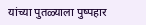यांच्या पुतळ्याला पुष्पहार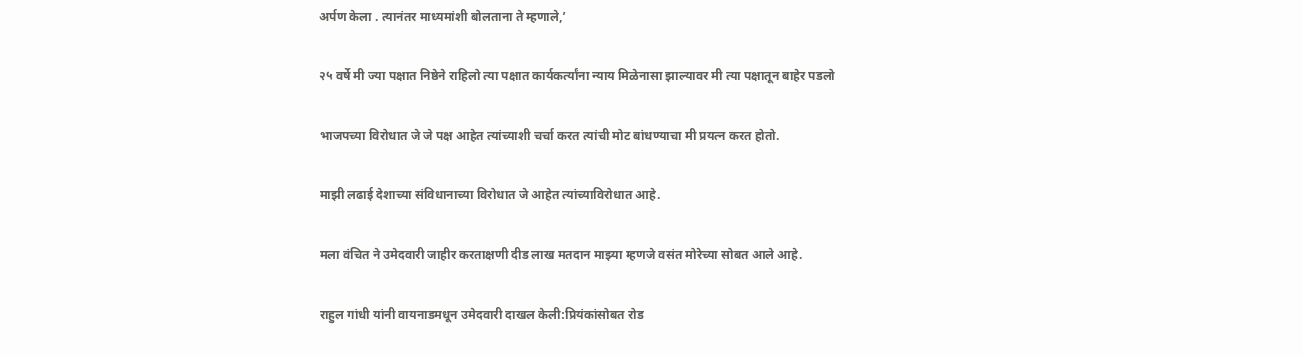अर्पण केला . त्यानंतर माध्यमांशी बोलताना ते म्हणाले,’

२५ वर्षे मी ज्या पक्षात निष्ठेने राहिलो त्या पक्षात कार्यकर्त्यांना न्याय मिळेनासा झाल्यावर मी त्या पक्षातून बाहेर पडलो

भाजपच्या विरोधात जे जे पक्ष आहेत त्यांच्याशी चर्चा करत त्यांची मोट बांधण्याचा मी प्रयत्न करत होतो.

माझी लढाई देशाच्या संविधानाच्या विरोधात जे आहेत त्यांच्याविरोधात आहे.

मला वंचित ने उमेदवारी जाहीर करताक्षणी दीड लाख मतदान माझ्या म्हणजे वसंत मोरेच्या सोबत आले आहे.

राहुल गांधी यांनी वायनाडमधून उमेदवारी दाखल केली:प्रियंकांसोबत रोड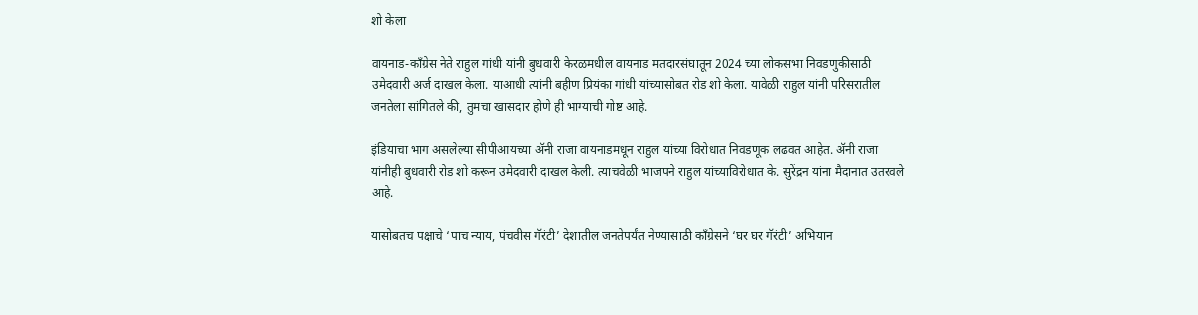शो केला

वायनाड-काँग्रेस नेते राहुल गांधी यांनी बुधवारी केरळमधील वायनाड मतदारसंघातून 2024 च्या लोकसभा निवडणुकीसाठी उमेदवारी अर्ज दाखल केला. याआधी त्यांनी बहीण प्रियंका गांधी यांच्यासोबत रोड शो केला. यावेळी राहुल यांनी परिसरातील जनतेला सांगितले की, तुमचा खासदार होणे ही भाग्याची गोष्ट आहे.

इंडियाचा भाग असलेल्या सीपीआयच्या ॲनी राजा वायनाडमधून राहुल यांच्या विरोधात निवडणूक लढवत आहेत. ॲनी राजा यांनीही बुधवारी रोड शो करून उमेदवारी दाखल केली. त्याचवेळी भाजपने राहुल यांच्याविरोधात के. सुरेंद्रन यांना मैदानात उतरवले आहे.

यासोबतच पक्षाचे ‘पाच न्याय, पंचवीस गॅरंटी’ देशातील जनतेपर्यंत नेण्यासाठी काँग्रेसने ‘घर घर गॅरंटी’ अभियान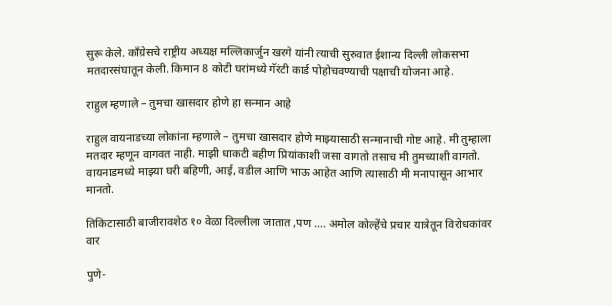सुरू केले. काँग्रेसचे राष्ट्रीय अध्यक्ष मल्लिकार्जुन खरगे यांनी त्याची सुरुवात ईशान्य दिल्ली लोकसभा मतदारसंघातून केली. किमान 8 कोटी घरांमध्ये गॅरंटी कार्ड पोहोचवण्याची पक्षाची योजना आहे.

राहुल म्हणाले – तुमचा खासदार होणे हा सन्मान आहे

राहुल वायनाडच्या लोकांना म्हणाले – तुमचा खासदार होणे माझ्यासाठी सन्मानाची गोष्ट आहे. मी तुम्हाला मतदार म्हणून वागवत नाही. माझी धाकटी बहीण प्रियांकाशी जसा वागतो तसाच मी तुमच्याशी वागतो. वायनाडमध्ये माझ्या घरी बहिणी, आई, वडील आणि भाऊ आहेत आणि त्यासाठी मी मनापासून आभार मानतो.

तिकिटासाठी बाजीरावशेठ १० वेळा दिल्लीला जातात ,पण …. अमोल कोल्हेंचे प्रचार यात्रेतून विरोधकांवर वार

पुणे-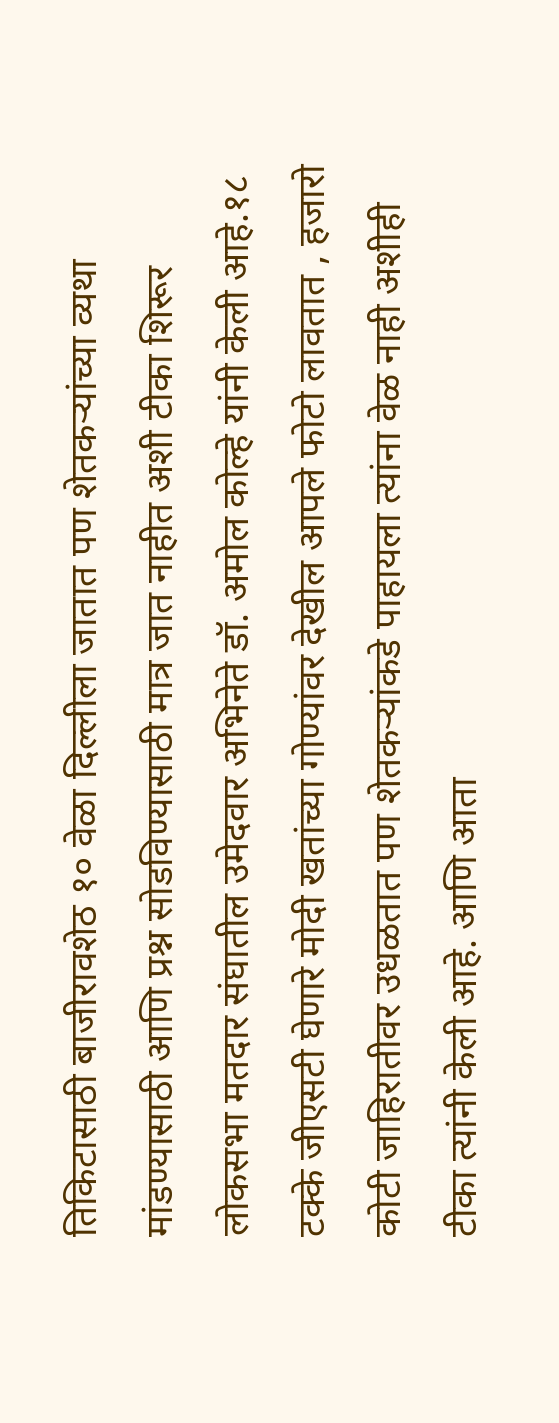तिकिटासाठी बाजीरावशेठ १० वेळा दिल्लीला जातात पण शेतकऱ्यांच्या व्यथा मांडण्यासाठी आणि प्रश्न सोडविण्यासाठी मात्र जात नाहीत अशी टीका शिरूर लोकसभा मतदार संघातील उमेदवार अभिनेते डॉ. अमोल कोल्हे यांनी केली आहे.१८ टक्के जीएसटी घेणारे मोदी खतांच्या गोण्यांवर देखील आपले फोटो लावतात , हजारो कोटी जाहिरातीवर उधळतात पण शेतकऱ्यांकडे पाहायला त्यांना वेळ नाही अशीही टीका त्यांनी केली आहे. आणि आता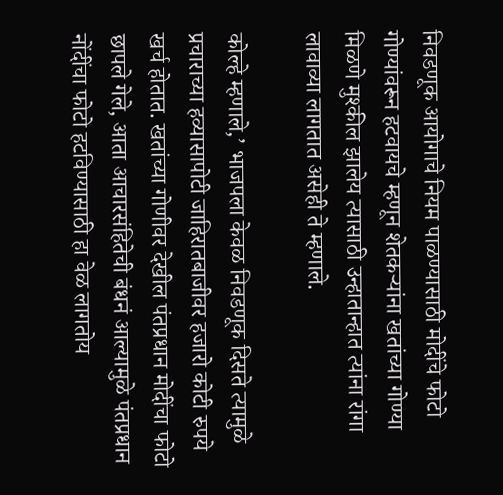निवडणूक आयोगाचे नियम पाळण्यासाठी मोदींचे फोटो गोण्यांवरून हटवायचे म्हणून शेतकऱ्यांना खतांच्या गोण्या मिळणे मुश्कील झालेय त्यासाठी उन्हातान्हात त्यांना रांगा लावाव्या लागतात असेही ते म्हणाले.

कोल्हे म्हणाले,’ भाजपला केवळ निवडणूक दिसते त्यामुळे प्रचाराच्या हव्यासापोटी जाहिरातबाजीवर हजारो कोटी रुपये खर्च होतात. खतांच्या गोणीवर देखील पंतप्रधान मोदींचा फोटो छापले गेले, आता आचारसंहितेची बंधनं आल्यामुळे पंतप्रधान नोंदींचा फोटो हटविण्यासाठी हा वेळ लागतोय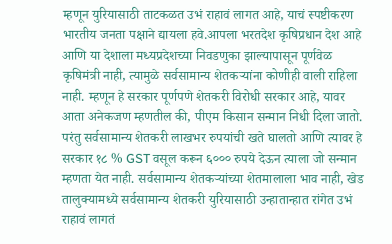म्हणून युरियासाठी ताटकळत उभं राहावं लागत आहे, याचं स्पष्टीकरण भारतीय जनता पक्षाने द्यायला हवे.आपला भरतदेश कृषिप्रधान देश आहे आणि या देशाला मध्यप्रदेशच्या निवडणुका झाल्यापासून पूर्णवेळ कृषिमंत्री नाही, त्यामुळे सर्वसामान्य शेतकऱ्यांना कोणीही वाली राहिला नाही. म्हणून हे सरकार पूर्णपणे शेतकरी विरोधी सरकार आहे, यावर आता अनेकजण म्हणतील की, पीएम किसान सन्मान निधी दिला जातो. परंतु सर्वसामान्य शेतकरी लाखभर रुपयांची खते घालतो आणि त्यावर हे सरकार १८ % GST वसूल करून ६००० रुपये देऊन त्याला जो सन्मान म्हणता येत नाही. सर्वसामान्य शेतकऱ्यांच्या शेतमालाला भाव नाही, खेड तालुक्यामध्ये सर्वसामान्य शेतकरी युरियासाठी उन्हातान्हात रांगेत उभं राहावं लागतं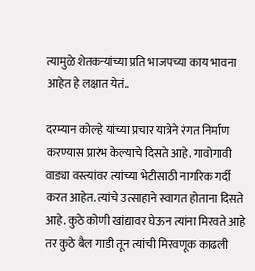त्यामुळे शेतकऱ्यांच्या प्रति भाजपच्या काय भावना आहेत हे लक्षात येतं..

दरम्यान कोल्हे यांच्या प्रचार यात्रेने रंगत निर्माण करण्यास प्रारंभ केल्याचे दिसते आहे. गावोगावी वाड्या वस्त्यांवर त्यांच्या भेटीसाठी नागरिक गर्दी करत आहेत. त्यांचे उत्साहाने स्वागत होताना दिसते आहे. कुठे कोणी खांद्यावर घेऊन त्यांना मिरवते आहे तर कुठे बैल गाडी तून त्यांची मिरवणूक काढली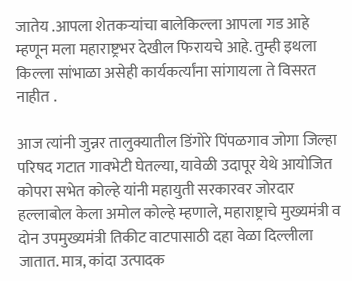जातेय .आपला शेतकऱ्यांचा बालेकिल्ला आपला गड आहे म्हणून मला महाराष्ट्रभर देखील फिरायचे आहे. तुम्ही इथला किल्ला सांभाळा असेही कार्यकर्त्यांना सांगायला ते विसरत नाहीत .

आज त्यांनी जुन्नर तालुक्यातील डिंगोरे पिंपळगाव जोगा जिल्हा परिषद गटात गावभेटी घेतल्या, यावेळी उदापूर येथे आयोजित कोपरा सभेत कोल्हे यांनी महायुती सरकारवर जोरदार हल्लाबोल केला अमोल कोल्हे म्हणाले, महाराष्ट्राचे मुख्यमंत्री व दोन उपमुख्यमंत्री तिकीट वाटपासाठी दहा वेळा दिल्लीला जातात. मात्र, कांदा उत्पादक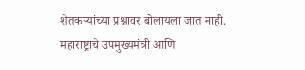शेतकऱ्यांच्या प्रश्नावर बोलायला जात नाही. महाराष्ट्राचे उपमुख्यमंत्री आणि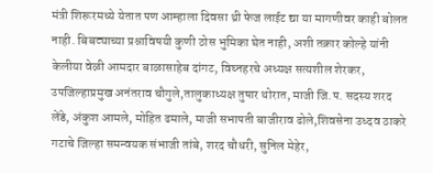मंत्री शिरूरमध्ये येतात पण आम्हाला दिवसा थ्री फेज लाईट द्या या मागणीवर काही बोलत नाही. बिबट्याच्या प्रश्नाविषयी कुणी ठोस भुमिका घेत नाही, अशी तक्रार कोल्हे यांनी केलीया वेळी आमदार बाळासाहेब दांगट, विघ्नहरचे अध्यक्ष सत्यशील शेरकर, उपजिल्हाप्रमुख अनंतराव चौगुले,तालुकाध्यक्ष तुषार थोरात, माजी जि.प. सदस्य शरद लेंडे, अंकुश आमले, मोहित ढमाले, माजी सभापती बाजीराव ढोले,शिवसेना उध्दव ठाकरे गटाचे जिल्हा समन्वयक संभाजी तांबे, शरद चौधरी, सुनिल मेहेर,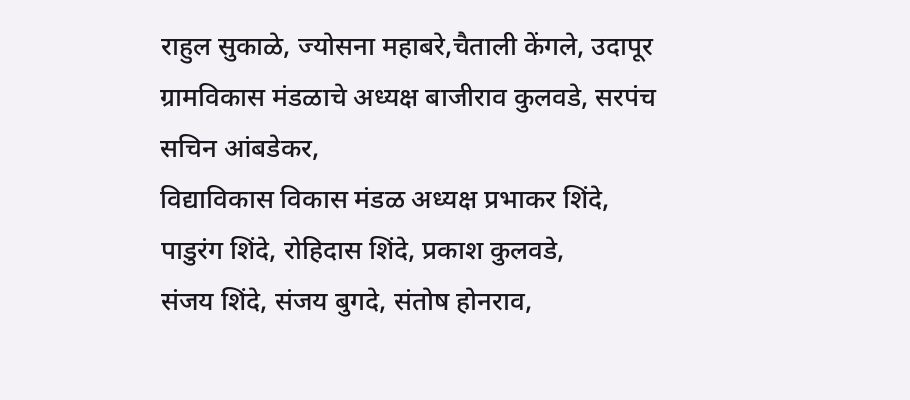राहुल सुकाळे, ज्योसना महाबरे,चैताली केंगले, उदापूर ग्रामविकास मंडळाचे अध्यक्ष बाजीराव कुलवडे, सरपंच सचिन आंबडेकर,
विद्याविकास विकास मंडळ अध्यक्ष प्रभाकर शिंदे, पाडुरंग शिंदे, रोहिदास शिंदे, प्रकाश कुलवडे,
संजय शिंदे, संजय बुगदे, संतोष होनराव,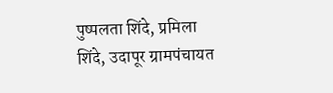पुष्पलता शिंदे, प्रमिला शिंदे, उदापूर ग्रामपंचायत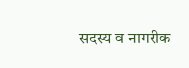सदस्य व नागरीक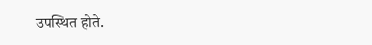उपस्थित होते.